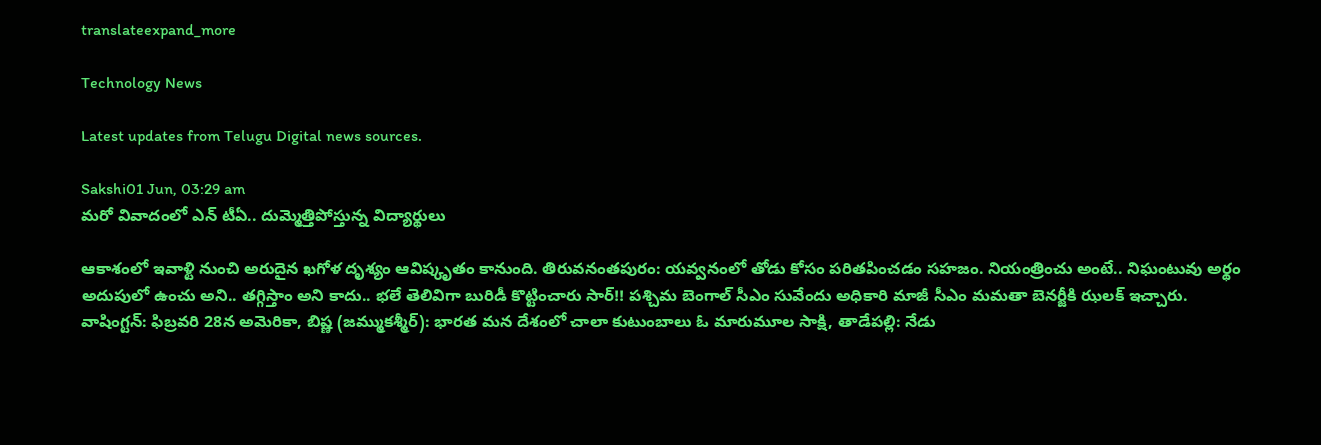translateexpand_more

Technology News

Latest updates from Telugu Digital news sources.

Sakshi01 Jun, 03:29 am
మరో వివాదంలో ఎన్ టీఏ.. దుమ్మెత్తిపోస్తున్న విద్యార్థులు

ఆకాశంలో ఇవాళ్టి నుంచి అరుదైన ఖగోళ దృశ్యం ఆవిష్కృతం కానుంది. తిరువనంతపురం: యవ్వనంలో తోడు కోసం పరితపించడం సహజం. నియంత్రించు అంటే.. నిఘంటువు అర్థం అదుపులో ఉంచు అని.. తగ్గిస్తాం అని కాదు.. భలే తెలివిగా బురిడీ కొట్టించారు సార్‌!! పశ్చిమ బెంగాల్‌ సీఎం సువేందు అధికారి మాజీ సీఎం మమతా బెనర్జీకి ఝలక్‌ ఇచ్చారు. వాషింగ్టన్‌: ఫిబ్రవరి 28న అమెరికా, బిష్ణ (జమ్ముకశ్మీర్): భారత మన దేశంలో చాలా కుటుంబాలు ఓ మారుమూల సాక్షి, తాడేపల్లి: నేడు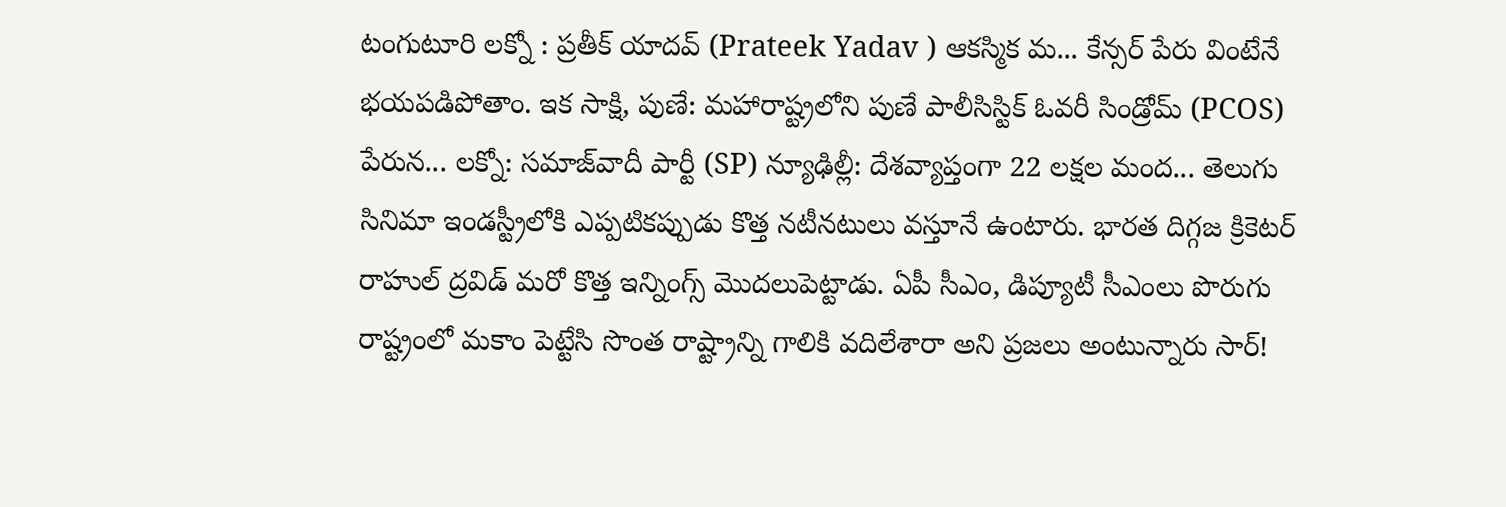టంగుటూరి లక్నో : ప్రతీక్ యాదవ్ (Prateek Yadav ) ఆకస్మిక మ... కేన్సర్‌ పేరు వింటేనే భయపడిపోతాం. ఇక సాక్షి, పుణే: మహారాష్ట్రలోని పుణే పాలీసిస్టిక్ ఓవరీ సిండ్రోమ్ (PCOS) పేరున... లక్నో: సమాజ్‌వాదీ పార్టీ (SP) న్యూఢిల్లీ: దేశవ్యాప్తంగా 22 లక్షల మంద... తెలుగు సినిమా ఇండస్ట్రీలోకి ఎప్పటికప్పుడు కొత్త నటీనటులు వస్తూనే ఉంటారు. భారత దిగ్గజ క్రికెటర్‌ రాహుల్‌ ద్రవిడ్‌ మరో కొత్త ఇన్నింగ్స్‌ మొదలుపెట్టాడు. ఏపీ సీఎం, డిప్యూటీ సీఎంలు పొరుగు రాష్ట్రంలో మకాం పెట్టేసి సొంత రాష్ట్రాన్ని గాలికి వదిలేశారా అని ప్రజలు అంటున్నారు సార్‌!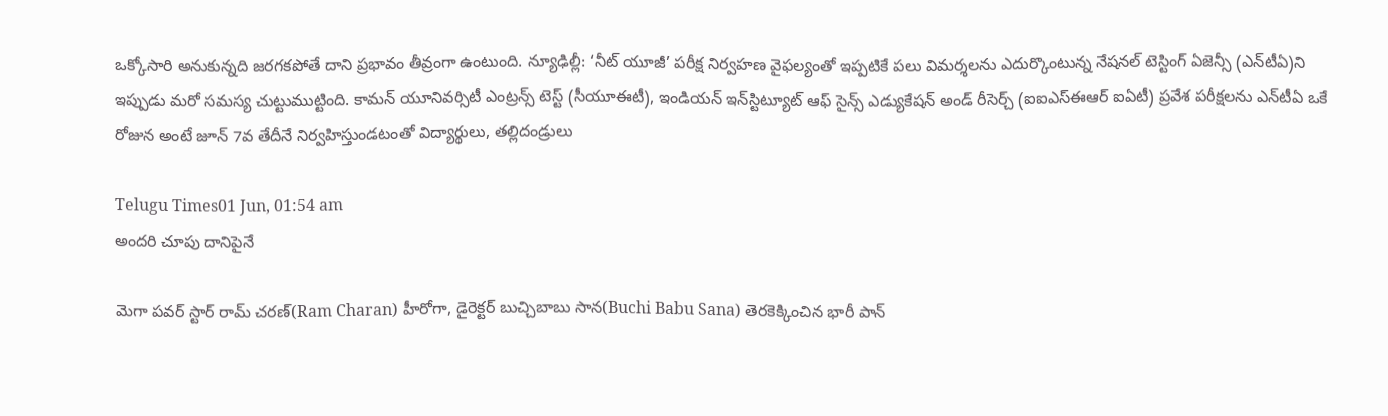ఒక్కోసారి అనుకున్నది జరగకపోతే దాని ప్రభావం తీవ్రంగా ఉంటుంది. న్యూఢిల్లీ: ‘నీట్‌ యూజీ’ పరీక్ష నిర్వహణ వైఫల్యంతో ఇప్పటికే పలు విమర్శలను ఎదుర్కొంటున్న నేషనల్ టెస్టింగ్ ఏజెన్సీ (ఎన్‌టీఏ)ని ఇప్పుడు మరో సమస్య చుట్టుముట్టింది. కామన్ యూనివర్సిటీ ఎంట్రన్స్ టెస్ట్ (సీయూఈటీ), ఇండియన్ ఇన్‌స్టిట్యూట్ ఆఫ్ సైన్స్ ఎడ్యుకేషన్ అండ్ రీసెర్చ్ (ఐఐఎస్ఈఆర్ ఐఏటీ) ప్రవేశ పరీక్షలను ఎన్‌టీఏ ఒకే రోజున అంటే జూన్ 7వ తేదీనే నిర్వహిస్తుండటంతో విద్యార్థులు, తల్లిదండ్రులు

Telugu Times01 Jun, 01:54 am
అందరి చూపు దానిపైనే

మెగా పవర్ స్టార్ రామ్ చ‌ర‌ణ్‌(Ram Charan) హీరోగా, డైరెక్ట‌ర్ బుచ్చిబాబు సాన‌(Buchi Babu Sana) తెరకెక్కించిన భారీ పాన్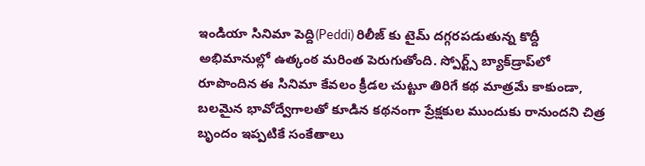ఇండియా సినిమా పెద్ది(Peddi) రిలీజ్ కు టైమ్ దగ్గరపడుతున్న కొద్దీ అభిమానుల్లో ఉత్కంఠ మరింత పెరుగుతోంది. స్పోర్ట్స్ బ్యాక్‌డ్రాప్‌లో రూపొందిన ఈ సినిమా కేవలం క్రీడల చుట్టూ తిరిగే కథ మాత్రమే కాకుండా, బలమైన భావోద్వేగాలతో కూడిన కథనంగా ప్రేక్షకుల ముందుకు రానుందని చిత్ర బృందం ఇప్పటికే సంకేతాలు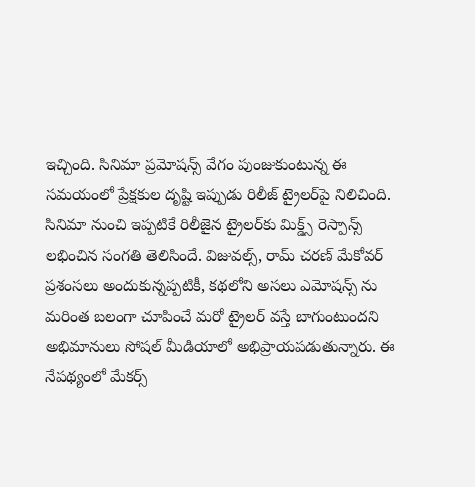ఇచ్చింది. సినిమా ప్రమోషన్స్ వేగం పుంజుకుంటున్న ఈ సమయంలో ప్రేక్షకుల దృష్టి ఇప్పుడు రిలీజ్ ట్రైలర్‌పై నిలిచింది. సినిమా నుంచి ఇప్పటికే రిలీజైన ట్రైలర్‌కు మిక్డ్స్ రెస్పాన్స్ లభించిన సంగతి తెలిసిందే. విజువల్స్, రామ్ చరణ్ మేకోవర్ ప్రశంసలు అందుకున్నప్పటికీ, కథలోని అసలు ఎమోష‌న్స్ ను మరింత బలంగా చూపించే మరో ట్రైలర్ వస్తే బాగుంటుందని అభిమానులు సోషల్ మీడియాలో అభిప్రాయపడుతున్నారు. ఈ నేపథ్యంలో మేకర్స్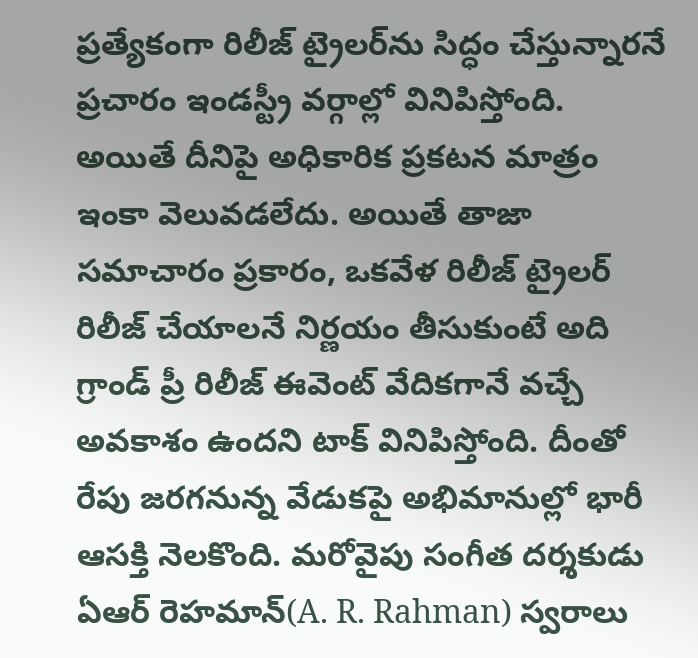ప్రత్యేకంగా రిలీజ్ ట్రైలర్‌ను సిద్ధం చేస్తున్నారనే ప్రచారం ఇండస్ట్రీ వర్గాల్లో వినిపిస్తోంది. అయితే దీనిపై అధికారిక ప్రకటన మాత్రం ఇంకా వెలువడలేదు. అయితే తాజా సమాచారం ప్రకారం, ఒకవేళ రిలీజ్ ట్రైలర్ రిలీజ్ చేయాలనే నిర్ణయం తీసుకుంటే అది గ్రాండ్ ప్రీ రిలీజ్ ఈవెంట్ వేదికగానే వచ్చే అవకాశం ఉందని టాక్ వినిపిస్తోంది. దీంతో రేపు జరగనున్న వేడుకపై అభిమానుల్లో భారీ ఆసక్తి నెలకొంది. మరోవైపు సంగీత దర్శకుడు ఏఆర్ రెహ‌మాన్(A. R. Rahman) స్వరాలు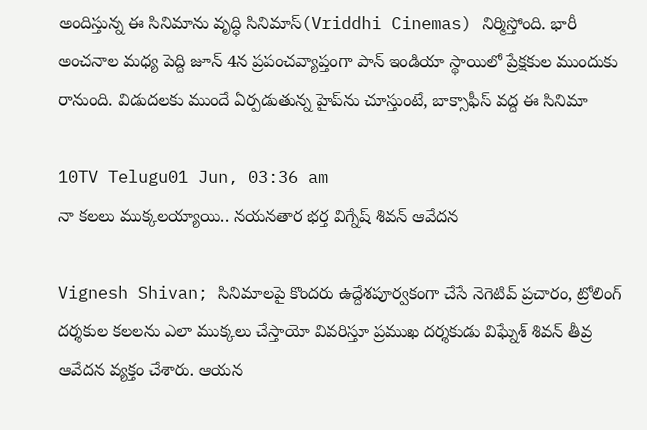అందిస్తున్న ఈ సినిమాను వృద్ధి సినిమాస్(Vriddhi Cinemas) నిర్మిస్తోంది. భారీ అంచనాల మధ్య పెద్ది జూన్ 4న ప్రపంచవ్యాప్తంగా పాన్ ఇండియా స్థాయిలో ప్రేక్షకుల ముందుకు రానుంది. విడుదలకు ముందే ఏర్పడుతున్న హైప్‌ను చూస్తుంటే, బాక్సాఫీస్ వద్ద ఈ సినిమా

10TV Telugu01 Jun, 03:36 am
నా కలలు ముక్కలయ్యాయి.. నయనతార భర్త విగ్నేష్ శివన్ ఆవేదన

Vignesh Shivan; సినిమాలపై కొందరు ఉద్దేశపూర్వకంగా చేసే నెగెటివ్ ప్రచారం, ట్రోలింగ్ దర్శకుల కలలను ఎలా ముక్కలు చేస్తాయో వివరిస్తూ ప్రముఖ దర్శకుడు విఘ్నేశ్ శివన్ తీవ్ర ఆవేదన వ్యక్తం చేశారు. ఆయన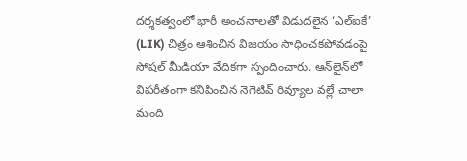దర్శకత్వంలో భారీ అంచనాలతో విడుదలైన ‘ఎల్‌ఐకే’ (LIK) చిత్రం ఆశించిన విజయం సాధించకపోవడంపై సోషల్ మీడియా వేదికగా స్పందించారు. ఆన్‌లైన్‌లో విపరీతంగా కనిపించిన నెగెటివ్ రివ్యూల వల్లే చాలా మంది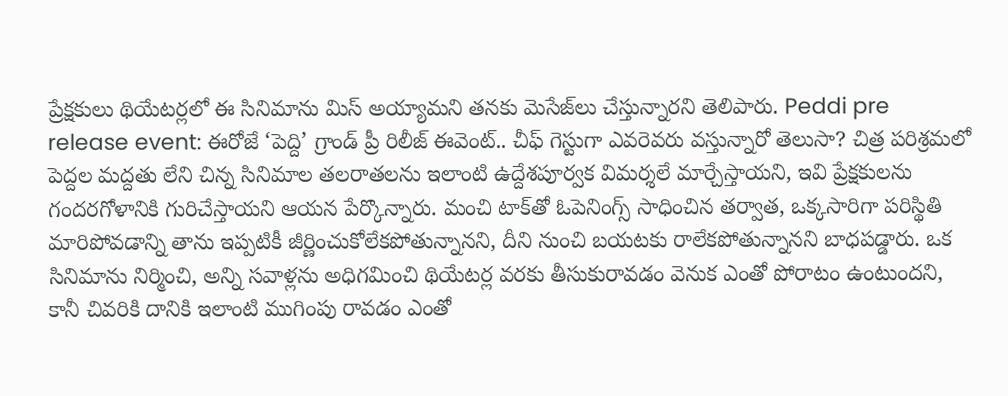ప్రేక్షకులు థియేటర్లలో ఈ సినిమాను మిస్ అయ్యామని తనకు మెసేజ్‌లు చేస్తున్నారని తెలిపారు. Peddi pre release event: ఈరోజే ‘పెద్ది’ గ్రాండ్ ప్రీ రిలీజ్ ఈవెంట్.. చీఫ్ గెస్టుగా ఎవరెవరు వస్తున్నారో తెలుసా? చిత్ర పరిశ్రమలో పెద్దల మద్దతు లేని చిన్న సినిమాల తలరాతలను ఇలాంటి ఉద్దేశపూర్వక విమర్శలే మార్చేస్తాయని, ఇవి ప్రేక్షకులను గందరగోళానికి గురిచేస్తాయని ఆయన పేర్కొన్నారు. మంచి టాక్‌తో ఓపెనింగ్స్ సాధించిన తర్వాత, ఒక్కసారిగా పరిస్థితి మారిపోవడాన్ని తాను ఇప్పటికీ జీర్ణించుకోలేకపోతున్నానని, దీని నుంచి బయటకు రాలేకపోతున్నానని బాధపడ్డారు. ఒక సినిమాను నిర్మించి, అన్ని సవాళ్లను అధిగమించి థియేటర్ల వరకు తీసుకురావడం వెనుక ఎంతో పోరాటం ఉంటుందని, కానీ చివరికి దానికి ఇలాంటి ముగింపు రావడం ఎంతో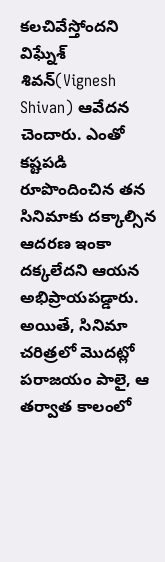కలచివేస్తోందని విఘ్నేశ్ శివన్(Vignesh Shivan) ఆవేదన చెందారు. ఎంతో కష్టపడి రూపొందించిన తన సినిమాకు దక్కాల్సిన ఆదరణ ఇంకా దక్కలేదని ఆయన అభిప్రాయపడ్డారు. అయితే, సినిమా చరిత్రలో మొదట్లో పరాజయం పాలై, ఆ తర్వాత కాలంలో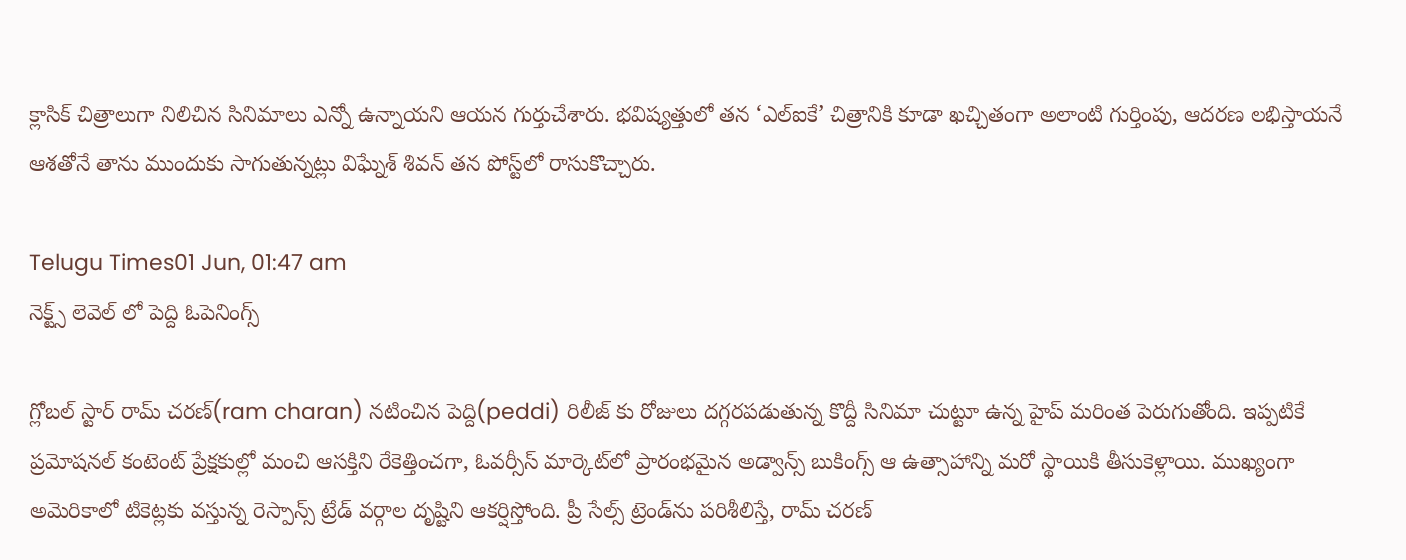క్లాసిక్ చిత్రాలుగా నిలిచిన సినిమాలు ఎన్నో ఉన్నాయని ఆయన గుర్తుచేశారు. భవిష్యత్తులో తన ‘ఎల్‌ఐకే’ చిత్రానికి కూడా ఖచ్చితంగా అలాంటి గుర్తింపు, ఆదరణ లభిస్తాయనే ఆశతోనే తాను ముందుకు సాగుతున్నట్లు విఘ్నేశ్ శివన్ తన పోస్ట్‌లో రాసుకొచ్చారు.

Telugu Times01 Jun, 01:47 am
నెక్ట్స్ లెవెల్ లో పెద్ది ఓపెనింగ్స్

గ్లోబల్ స్టార్ రామ్ చరణ్(ram charan) నటించిన పెద్ది(peddi) రిలీజ్ కు రోజులు దగ్గరపడుతున్న కొద్దీ సినిమా చుట్టూ ఉన్న హైప్ మరింత పెరుగుతోంది. ఇప్పటికే ప్రమోషనల్ కంటెంట్ ప్రేక్షకుల్లో మంచి ఆసక్తిని రేకెత్తించగా, ఓవర్సీస్ మార్కెట్‌లో ప్రారంభమైన అడ్వాన్స్ బుకింగ్స్ ఆ ఉత్సాహాన్ని మరో స్థాయికి తీసుకెళ్లాయి. ముఖ్యంగా అమెరికాలో టికెట్లకు వస్తున్న రెస్పాన్స్ ట్రేడ్ వర్గాల దృష్టిని ఆకర్షిస్తోంది. ప్రీ సేల్స్ ట్రెండ్‌ను పరిశీలిస్తే, రామ్ చరణ్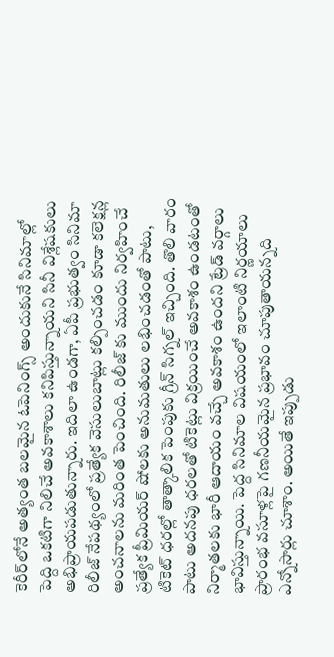కెరీర్‌లోనే అత్యంత బలమైన ఓపెనింగ్స్ అందుకునే సినిమాల్లో పెద్ది ఒకటిగా నిలిచే అవకాశాలు కనిపిస్తున్నాయని సినీ విశ్లేషకులు అభిప్రాయపడుతున్నారు. ఇదిలా ఉండగా, ఏపీ ప్ర‌భుత్వం సినిమా రిలీజ్ నేప‌థ్యంలో ప్రత్యేక వెసులుబాట్లు కల్పించడం కూడా కలెక్షన్ల అంచనాలను మరింత పెంచింది. రిలీజ్ కు ముందు నిర్వహించే ప్రత్యేక ప్రీమియర్ షోలకు అనుమతులు లభించడంతో పాటు, టికెట్ ధరల్లో తాత్కాలిక పెంపుకు గ్రీన్ సిగ్నల్ ఇచ్చింది. తొలి వారం పాటు అదనపు ధరలతో టికెట్లు విక్రయించే అవకాశం ఉండటంతో నిర్మాతలకు భారీ ఆదాయం వచ్చే అవకాశం ఉందని ట్రేడ్ వర్గాలు భావిస్తున్నాయి. పెద్ద సినిమాల విషయంలో ఇలాంటి నిర్ణయాలు ప్రారంభ వసూళ్లపై గణనీయమైన ప్రభావం చూపుతాయన్నది ఎన్నోసార్లు చూశాం. అయితే ఇప్పుడు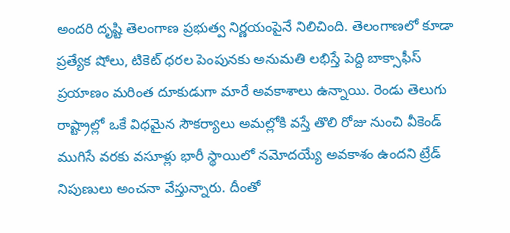అందరి దృష్టి తెలంగాణ ప్రభుత్వ నిర్ణయంపైనే నిలిచింది. తెలంగాణ‌లో కూడా ప్రత్యేక షోలు, టికెట్ ధరల పెంపునకు అనుమతి లభిస్తే పెద్ది బాక్సాఫీస్ ప్రయాణం మరింత దూకుడుగా మారే అవకాశాలు ఉన్నాయి. రెండు తెలుగు రాష్ట్రాల్లో ఒకే విధమైన సౌకర్యాలు అమల్లోకి వస్తే తొలి రోజు నుంచి వీకెండ్ ముగిసే వరకు వసూళ్లు భారీ స్థాయిలో నమోదయ్యే అవకాశం ఉందని ట్రేడ్ నిపుణులు అంచనా వేస్తున్నారు. దీంతో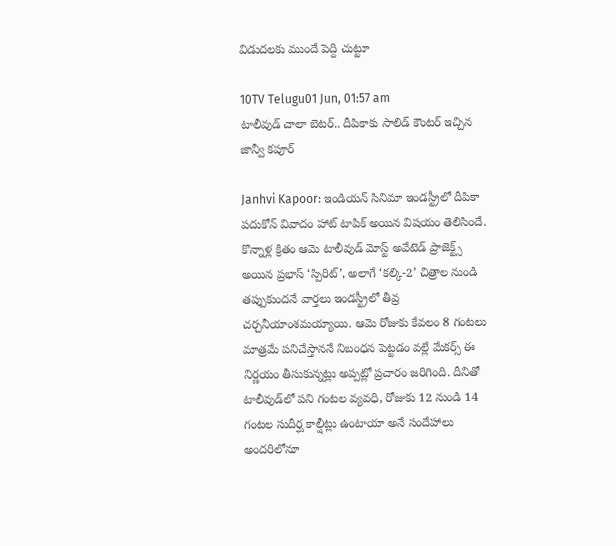విడుదలకు ముందే పెద్ది చుట్టూ

10TV Telugu01 Jun, 01:57 am
టాలీవుడ్ చాలా బెటర్.. దీపికాకు సాలిడ్ కౌంటర్ ఇచ్చిన జాన్వీ కపూర్

Janhvi Kapoor: ఇండియన్ సినిమా ఇండస్ట్రీలో దీపికా పదుకోన్ వివాదం హాట్ టాపిక్ అయిన విషయం తెలిసిందే. కొన్నాళ్ల క్రితం ఆమె టాలీవుడ్ మోస్ట్ అవేటెడ్ ప్రాజెక్ట్స్ అయిన ప్రభాస్ ‘స్పిరిట్’, అలాగే ‘కల్కి-2’ చిత్రాల నుండి తప్పుకుందనే వార్తలు ఇండస్ట్రీలో తీవ్ర చర్చనీయాంశమయ్యాయి. ఆమె రోజుకు కేవలం 8 గంటలు మాత్రమే పనిచేస్తాననే నిబంధన పెట్టడం వల్లే మేకర్స్ ఈ నిర్ణయం తీసుకున్నట్లు అప్పట్లో ప్రచారం జరిగింది. దీనితో టాలీవుడ్‌లో పని గంటల వ్యవధి, రోజుకు 12 నుండి 14 గంటల సుదీర్ఘ కాల్షీట్లు ఉంటాయా అనే సందేహాలు అందరిలోనూ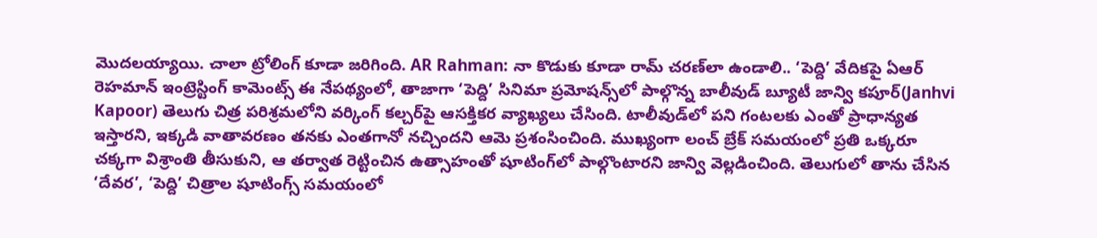మొదలయ్యాయి. చాలా ట్రోలింగ్ కూడా జరిగింది. AR Rahman: నా కొడుకు కూడా రామ్ చరణ్‌లా ఉండాలి.. ‘పెద్ది’ వేదికపై ఏఆర్ రెహమాన్ ఇంట్రెస్టింగ్ కామెంట్స్ ఈ నేపథ్యంలో, తాజాగా ‘పెద్ది’ సినిమా ప్రమోషన్స్‌లో పాల్గొన్న బాలీవుడ్ బ్యూటీ జాన్వి కపూర్(Janhvi Kapoor) తెలుగు చిత్ర పరిశ్రమలోని వర్కింగ్ కల్చర్‌పై ఆసక్తికర వ్యాఖ్యలు చేసింది. టాలీవుడ్‌లో పని గంటలకు ఎంతో ప్రాధాన్యత ఇస్తారని, ఇక్కడి వాతావరణం తనకు ఎంతగానో నచ్చిందని ఆమె ప్రశంసించింది. ముఖ్యంగా లంచ్ బ్రేక్ సమయంలో ప్రతి ఒక్కరూ చక్కగా విశ్రాంతి తీసుకుని, ఆ తర్వాత రెట్టించిన ఉత్సాహంతో షూటింగ్‌లో పాల్గొంటారని జాన్వి వెల్లడించింది. తెలుగులో తాను చేసిన ‘దేవర’, ‘పెద్ది’ చిత్రాల షూటింగ్స్ సమయంలో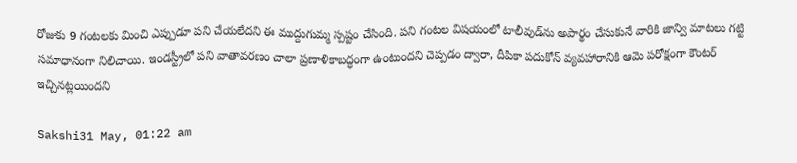రోజుకు 9 గంటలకు మించి ఎప్పుడూ పని చేయలేదని ఈ ముద్దుగుమ్మ స్పష్టం చేసింది. పని గంటల విషయంలో టాలీవుడ్‌ను అపార్థం చేసుకునే వారికి జాన్వి మాటలు గట్టి సమాధానంగా నిలిచాయి. ఇండస్ట్రీలో పని వాతావరణం చాలా ప్రణాళికాబద్ధంగా ఉంటుందని చెప్పడం ద్వారా, దీపికా పదుకోన్ వ్యవహారానికి ఆమె పరోక్షంగా కౌంటర్ ఇచ్చినట్లయిందని

Sakshi31 May, 01:22 am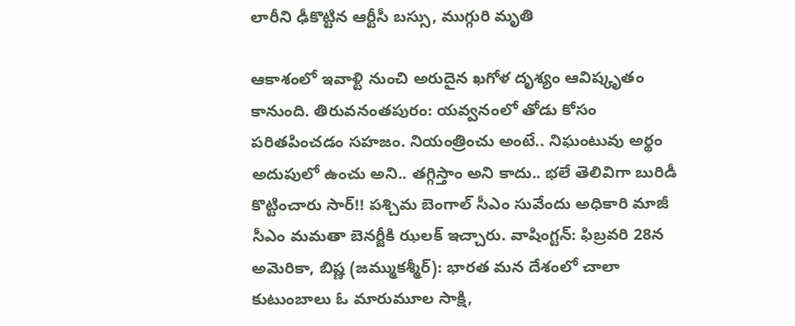లారీని ఢీకొట్టిన ఆర్టీసీ బస్సు, ముగ్గురి మృతి

ఆకాశంలో ఇవాళ్టి నుంచి అరుదైన ఖగోళ దృశ్యం ఆవిష్కృతం కానుంది. తిరువనంతపురం: యవ్వనంలో తోడు కోసం పరితపించడం సహజం. నియంత్రించు అంటే.. నిఘంటువు అర్థం అదుపులో ఉంచు అని.. తగ్గిస్తాం అని కాదు.. భలే తెలివిగా బురిడీ కొట్టించారు సార్‌!! పశ్చిమ బెంగాల్‌ సీఎం సువేందు అధికారి మాజీ సీఎం మమతా బెనర్జీకి ఝలక్‌ ఇచ్చారు. వాషింగ్టన్‌: ఫిబ్రవరి 28న అమెరికా, బిష్ణ (జమ్ముకశ్మీర్): భారత మన దేశంలో చాలా కుటుంబాలు ఓ మారుమూల సాక్షి,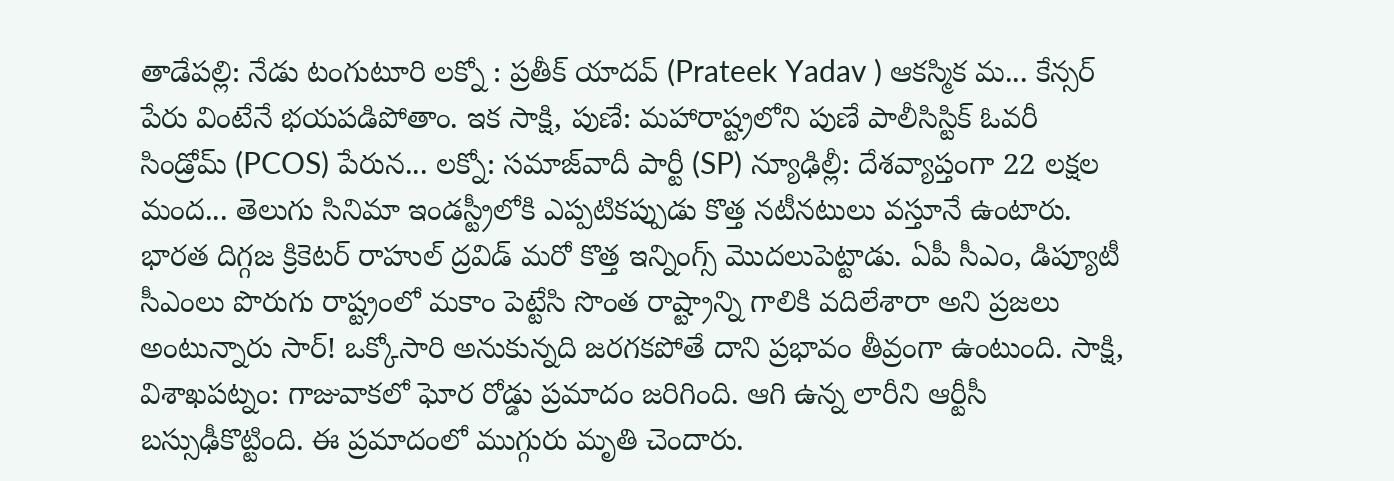తాడేపల్లి: నేడు టంగుటూరి లక్నో : ప్రతీక్ యాదవ్ (Prateek Yadav ) ఆకస్మిక మ... కేన్సర్‌ పేరు వింటేనే భయపడిపోతాం. ఇక సాక్షి, పుణే: మహారాష్ట్రలోని పుణే పాలీసిస్టిక్ ఓవరీ సిండ్రోమ్ (PCOS) పేరున... లక్నో: సమాజ్‌వాదీ పార్టీ (SP) న్యూఢిల్లీ: దేశవ్యాప్తంగా 22 లక్షల మంద... తెలుగు సినిమా ఇండస్ట్రీలోకి ఎప్పటికప్పుడు కొత్త నటీనటులు వస్తూనే ఉంటారు. భారత దిగ్గజ క్రికెటర్‌ రాహుల్‌ ద్రవిడ్‌ మరో కొత్త ఇన్నింగ్స్‌ మొదలుపెట్టాడు. ఏపీ సీఎం, డిప్యూటీ సీఎంలు పొరుగు రాష్ట్రంలో మకాం పెట్టేసి సొంత రాష్ట్రాన్ని గాలికి వదిలేశారా అని ప్రజలు అంటున్నారు సార్‌! ఒక్కోసారి అనుకున్నది జరగకపోతే దాని ప్రభావం తీవ్రంగా ఉంటుంది. సాక్షి, విశాఖపట్నం: గాజువాకలో ఘోర రోడ్డు ప్రమాదం జరిగింది. ఆగి ఉన్న లారీని ఆర్టీసీ బస్సుఢీకొట్టింది. ఈ ప్రమాదంలో ముగ్గురు మృతి చెందారు.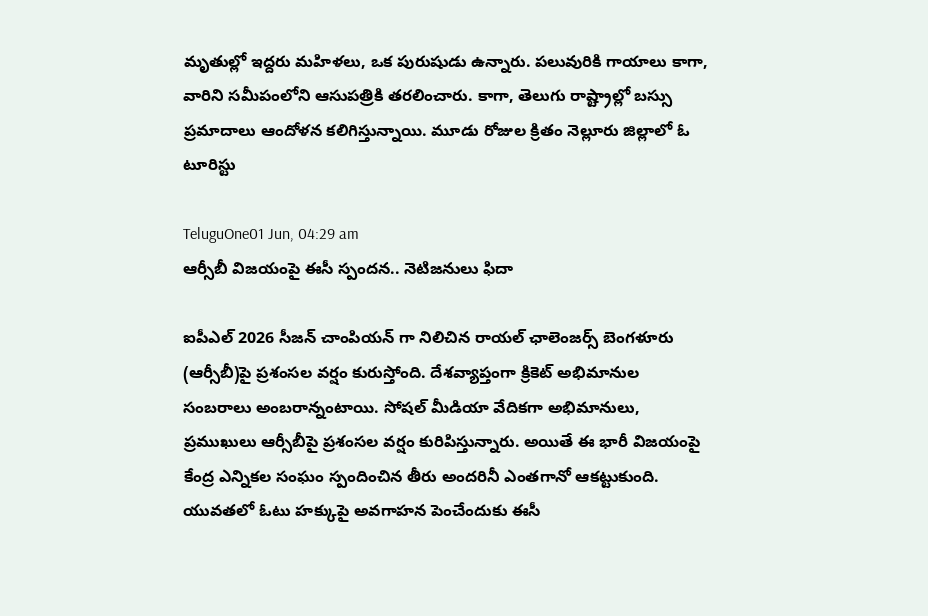మృతుల్లో ఇద్దరు మహిళలు, ఒక పురుషుడు ఉన్నారు. పలువురికి గాయాలు కాగా, వారిని సమీపంలోని ఆసుపత్రికి తరలించారు. కాగా, తెలుగు రాష్ట్రాల్లో బస్సు ప్రమాదాలు ఆందోళన కలిగిస్తున్నాయి. మూడు రోజుల క్రితం నెల్లూరు జిల్లాలో ఓ టూరిస్టు

TeluguOne01 Jun, 04:29 am
ఆర్సీబీ విజయంపై ఈసీ స్పందన.. నెటిజనులు ఫిదా

ఐపీఎల్ 2026 సీజన్ చాంపియన్ గా నిలిచిన రాయల్ ఛాలెంజర్స్ బెంగళూరు (ఆర్సీబీ)పై ప్రశంసల వర్షం కురుస్తోంది. దేశవ్యాప్తంగా క్రికెట్ అభిమానుల సంబరాలు అంబరాన్నంటాయి. సోషల్ మీడియా వేదికగా అభిమానులు, ప్రముఖులు ఆర్సీబీపై ప్రశంసల వర్షం కురిపిస్తున్నారు. అయితే ఈ భారీ విజయంపై కేంద్ర ఎన్నికల సంఘం స్పందించిన తీరు అందరినీ ఎంతగానో ఆకట్టుకుంది. యువతలో ఓటు హక్కుపై అవగాహన పెంచేందుకు ఈసీ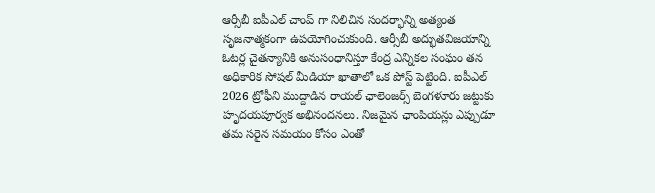ఆర్సీబీ ఐపీఎల్ చాంప్ గా నిలిచిన సందర్భాన్ని అత్యంత సృజనాత్మకంగా ఉపయోగించుకుంది. ఆర్సీబీ అద్భుతవిజయాన్ని ఓటర్ల చైతన్యానికి అనుసంధానిస్తూ కేంద్ర ఎన్నికల సంఘం తన అధికారిక సోషల్ మీడియా ఖాతాలో ఒక పోస్ట్ పెట్టింది. ఐపీఎల్ 2026 ట్రోఫీని ముద్దాడిన రాయల్ ఛాలెంజర్స్ బెంగళూరు జట్టుకు హృదయపూర్వక అభినందనలు. నిజమైన ఛాంపియన్లు ఎప్పుడూ తమ సరైన సమయం కోసం ఎంతో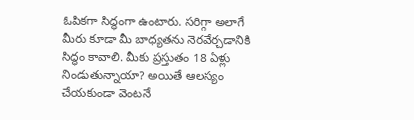ఓపికగా సిద్ధంగా ఉంటారు. సరిగ్గా అలాగే మీరు కూడా మీ బాధ్యతను నెరవేర్చడానికి సిద్ధం కావాలి. మీకు ప్రస్తుతం 18 ఏళ్లు నిండుతున్నాయా? అయితే ఆలస్యం చేయకుండా వెంటనే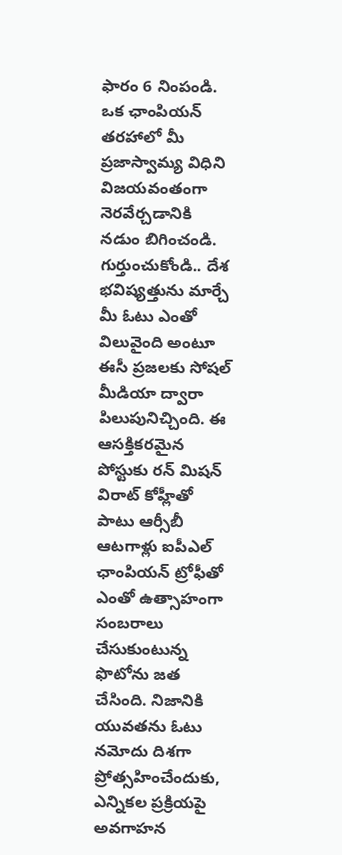ఫారం 6 నింపండి. ఒక ఛాంపియన్‌ తరహాలో మీ ప్రజాస్వామ్య విధిని విజయవంతంగా నెరవేర్చడానికి నడుం బిగించండి. గుర్తుంచుకోండి.. దేశ భవిష్యత్తును మార్చే మీ ఓటు ఎంతో విలువైంది అంటూ ఈసీ ప్రజలకు సోషల్ మీడియా ద్వారా పిలుపునిచ్చింది. ఈ ఆసక్తికరమైన పోస్టుకు రన్ మిషన్ విరాట్ కోహ్లీతో పాటు ఆర్సీబీ ఆటగాళ్లు ఐపీఎల్ ఛాంపియన్ ట్రోఫీతో ఎంతో ఉత్సాహంగా సంబరాలు చేసుకుంటున్న ఫొటోను జత చేసింది. నిజానికి యువతను ఓటు నమోదు దిశగా ప్రోత్సహించేందుకు, ఎన్నికల ప్రక్రియపై అవగాహన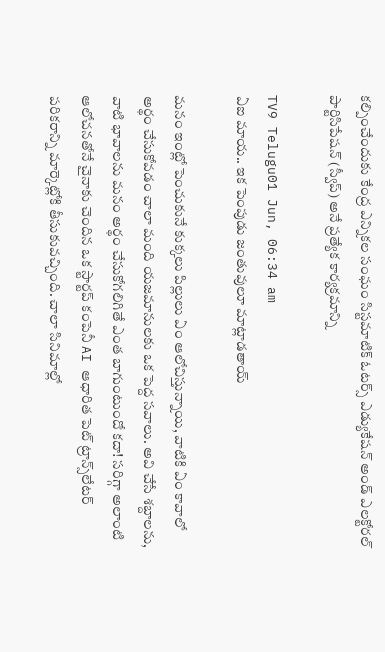కల్పించేందుకు కేంద్ర ఎన్నికల సంఘం సిస్టమాటిక్ ఓటర్స్ ఎడ్యుకేషన్ అండ్ ఎలక్టోరల్ పార్టిసిపేషన్ (స్వీప్) అనే ప్రత్యేక కార్యక్రమాన్ని

TV9 Telugu01 Jun, 06:34 am
ఏఐ మాయ.. ఇక పెంపుడు జంతువులూ మాట్లాడతాయ్

మనం ఇంట్లో పెంచుకునే కుక్కలు పిల్లులు ఏం ఆలోచిస్తున్నాయి, వాటికి ఏం కావాలో అర్థం చేసుకోవడం చాలా మంది యజమానులకు ఒక పెద్ద సవాలు. అవి చేసే శబ్దాలను, వాటి భావాలను మనం అర్థం చేసుకోగలిగితే ఎంత బాగుంటుందో కదా! సరిగ్గా అలాంటి ఆలోచనతోనే చైనాకు చెందిన ఒక స్టార్టప్ కంపెనీ AI ఆధారిత పెట్ ట్రాన్స్‌లేటర్ పరికరాన్ని మార్కెట్లోకి తీసుకువచ్చింది. చాలా సినిమాల్లో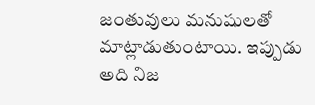జంతువులు మనుషులతో మాట్లాడుతుంటాయి. ఇప్పుడు అది నిజ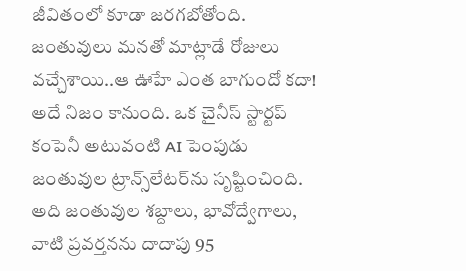జీవితంలో కూడా జరగబోతోంది. జంతువులు మనతో మాట్లాడే రోజులు వచ్చేశాయి..ఆ ఊహే ఎంత బాగుందో కదా! అదే నిజం కానుంది. ఒక చైనీస్ స్టార్టప్ కంపెనీ అటువంటి AI పెంపుడు జంతువుల ట్రాన్స్‌లేటర్‌ను సృష్టించింది. అది జంతువుల శబ్దాలు, భావోద్వేగాలు, వాటి ప్రవర్తనను దాదాపు 95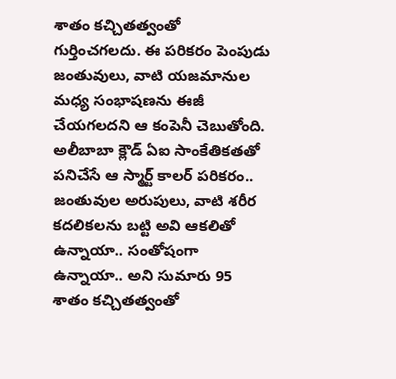శాతం కచ్చితత్వంతో గుర్తించగలదు. ఈ పరికరం పెంపుడు జంతువులు, వాటి యజమానుల మధ్య సంభాషణను ఈజీ చేయగలదని ఆ కంపెనీ చెబుతోంది. అలీబాబా క్లౌడ్‌ ఏఐ సాంకేతికతతో పనిచేసే ఆ స్మార్ట్‌ కాలర్‌ పరికరం.. జంతువుల అరుపులు, వాటి శరీర కదలికలను బట్టి అవి ఆకలితో ఉన్నాయా.. సంతోషంగా ఉన్నాయా.. అని సుమారు 95 శాతం కచ్చితత్వంతో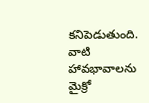కనిపెడుతుంది. వాటి హావభావాలను మైక్రో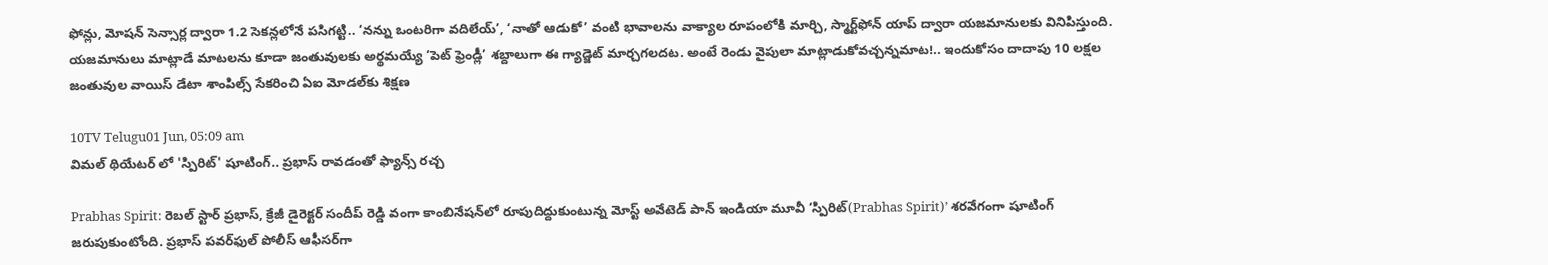ఫోన్లు, మోషన్‌ సెన్సార్ల ద్వారా 1.2 సెకన్లలోనే పసిగట్టి.. ‘నన్ను ఒంటరిగా వదిలేయ్‌’, ‘నాతో ఆడుకో’ వంటి భావాలను వాక్యాల రూపంలోకి మార్చి, స్మార్ట్‌ఫోన్‌ యాప్‌ ద్వారా యజమానులకు వినిపిస్తుంది. యజమానులు మాట్లాడే మాటలను కూడా జంతువులకు అర్థమయ్యే ‘పెట్‌ ఫ్రెండ్లీ’ శబ్దాలుగా ఈ గ్యాడ్జెట్‌ మార్చగలదట. అంటే రెండు వైపులా మాట్లాడుకోవచ్చన్నమాట!.. ఇందుకోసం దాదాపు 10 లక్షల జంతువుల వాయిస్‌ డేటా శాంపిల్స్‌ సేకరించి ఏఐ మోడల్‌కు శిక్షణ

10TV Telugu01 Jun, 05:09 am
విమల్ థియేటర్ లో 'స్పిరిట్' షూటింగ్.. ప్రభాస్ రావడంతో ఫ్యాన్స్ రచ్చ

Prabhas Spirit: రెబల్ స్టార్ ప్రభాస్, క్రేజీ డైరెక్టర్ సందీప్ రెడ్డి వంగా కాంబినేషన్‌లో రూపుదిద్దుకుంటున్న మోస్ట్ అవేటెడ్ పాన్ ఇండియా మూవీ ‘స్పిరిట్(Prabhas Spirit)’ శరవేగంగా షూటింగ్ జరుపుకుంటోంది. ప్రభాస్ పవర్‌ఫుల్ పోలీస్ ఆఫీసర్‌గా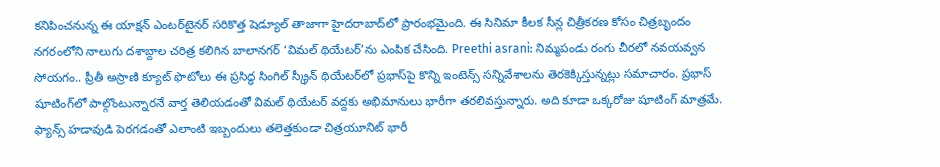కనిపించనున్న ఈ యాక్షన్ ఎంటర్‌టైనర్ సరికొత్త షెడ్యూల్ తాజాగా హైదరాబాద్‌లో ప్రారంభమైంది. ఈ సినిమా కీలక సీన్ల చిత్రీకరణ కోసం చిత్రబృందం నగరంలోని నాలుగు దశాబ్దాల చరిత్ర కలిగిన బాలానగర్ ‘విమల్ థియేటర్’ను ఎంపిక చేసింది. Preethi asrani: నిమ్మపండు రంగు చీరలో నవయవ్వన సోయగం.. ప్రీతీ అస్రాణి క్యూట్ ఫొటోలు ఈ ప్రసిద్ధ సింగిల్ స్క్రీన్ థియేటర్‌లో ప్రభాస్‌పై కొన్ని ఇంటెన్స్ సన్నివేశాలను తెరకెక్కిస్తున్నట్లు సమాచారం. ప్రభాస్ షూటింగ్‌లో పాల్గొంటున్నారనే వార్త తెలియడంతో విమల్ థియేటర్ వద్దకు అభిమానులు భారీగా తరలివస్తున్నారు. అది కూడా ఒక్కరోజు షూటింగ్ మాత్రమే. ఫ్యాన్స్ హడావుడి పెరగడంతో ఎలాంటి ఇబ్బందులు తలెత్తకుండా చిత్రయూనిట్ భారీ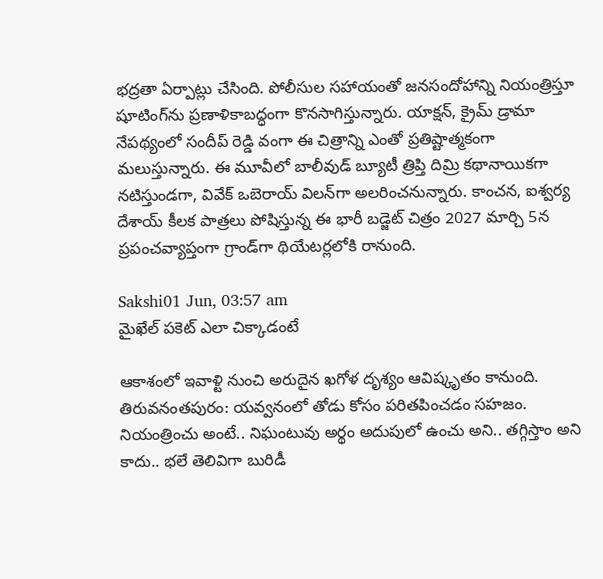భద్రతా ఏర్పాట్లు చేసింది. పోలీసుల సహాయంతో జనసందోహాన్ని నియంత్రిస్తూ షూటింగ్‌ను ప్రణాళికాబద్ధంగా కొనసాగిస్తున్నారు. యాక్షన్, క్రైమ్ డ్రామా నేపథ్యంలో సందీప్ రెడ్డి వంగా ఈ చిత్రాన్ని ఎంతో ప్రతిష్టాత్మకంగా మలుస్తున్నారు. ఈ మూవీలో బాలీవుడ్ బ్యూటీ త్రిప్తి దిమ్రి కథానాయికగా నటిస్తుండగా, వివేక్ ఒబెరాయ్ విలన్‌గా అలరించనున్నారు. కాంచన, ఐశ్వర్య దేశాయ్ కీలక పాత్రలు పోషిస్తున్న ఈ భారీ బడ్జెట్ చిత్రం 2027 మార్చి 5న ప్రపంచవ్యాప్తంగా గ్రాండ్‌గా థియేటర్లలోకి రానుంది.

Sakshi01 Jun, 03:57 am
మైఖేల్ పకెట్ ఎలా చిక్కాడంటే

ఆకాశంలో ఇవాళ్టి నుంచి అరుదైన ఖగోళ దృశ్యం ఆవిష్కృతం కానుంది. తిరువనంతపురం: యవ్వనంలో తోడు కోసం పరితపించడం సహజం. నియంత్రించు అంటే.. నిఘంటువు అర్థం అదుపులో ఉంచు అని.. తగ్గిస్తాం అని కాదు.. భలే తెలివిగా బురిడీ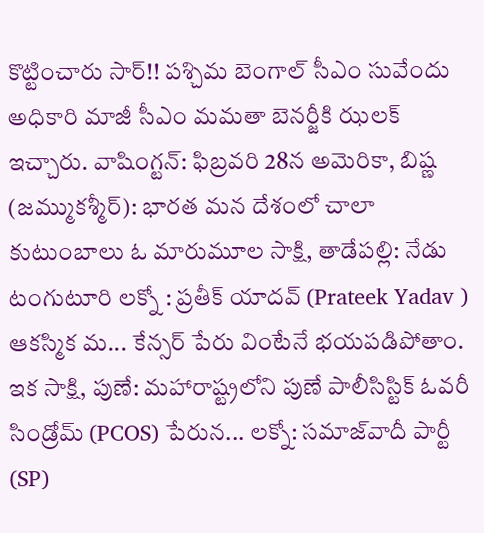కొట్టించారు సార్‌!! పశ్చిమ బెంగాల్‌ సీఎం సువేందు అధికారి మాజీ సీఎం మమతా బెనర్జీకి ఝలక్‌ ఇచ్చారు. వాషింగ్టన్‌: ఫిబ్రవరి 28న అమెరికా, బిష్ణ (జమ్ముకశ్మీర్): భారత మన దేశంలో చాలా కుటుంబాలు ఓ మారుమూల సాక్షి, తాడేపల్లి: నేడు టంగుటూరి లక్నో : ప్రతీక్ యాదవ్ (Prateek Yadav ) ఆకస్మిక మ... కేన్సర్‌ పేరు వింటేనే భయపడిపోతాం. ఇక సాక్షి, పుణే: మహారాష్ట్రలోని పుణే పాలీసిస్టిక్ ఓవరీ సిండ్రోమ్ (PCOS) పేరున... లక్నో: సమాజ్‌వాదీ పార్టీ (SP)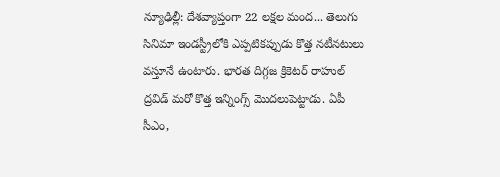న్యూఢిల్లీ: దేశవ్యాప్తంగా 22 లక్షల మంద... తెలుగు సినిమా ఇండస్ట్రీలోకి ఎప్పటికప్పుడు కొత్త నటీనటులు వస్తూనే ఉంటారు. భారత దిగ్గజ క్రికెటర్‌ రాహుల్‌ ద్రవిడ్‌ మరో కొత్త ఇన్నింగ్స్‌ మొదలుపెట్టాడు. ఏపీ సీఎం,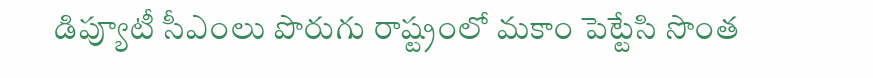డిప్యూటీ సీఎంలు పొరుగు రాష్ట్రంలో మకాం పెట్టేసి సొంత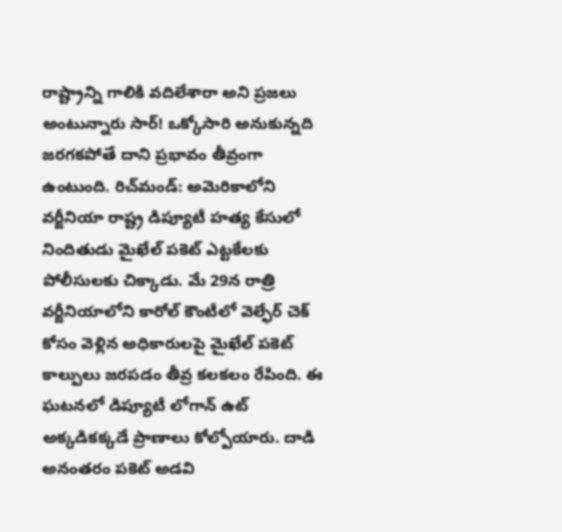రాష్ట్రాన్ని గాలికి వదిలేశారా అని ప్రజలు అంటున్నారు సార్‌! ఒక్కోసారి అనుకున్నది జరగకపోతే దాని ప్రభావం తీవ్రంగా ఉంటుంది. రిచ్‌మండ్‌: అమెరికాలోని వర్జీనియా రాష్ట్ర డిప్యూటీ హత్య కేసులో నిందితుడు మైఖేల్ పకెట్ ఎట్టకేలకు పోలీసులకు చిక్కాడు. మే 29న రాత్రి వర్జీనియాలోని కారోల్ కౌంటీలో వెల్ఫేర్ చెక్ కోసం వెళ్లిన అధికారులపై మైఖేల్ పకెట్ కాల్పులు జరపడం తీవ్ర కలకలం రేపింది. ఈ ఘటనలో డిప్యూటీ లోగాన్ ఉట్ అక్కడికక్కడే ప్రాణాలు కోల్పోయారు. దాడి అనంతరం పకెట్ అడవి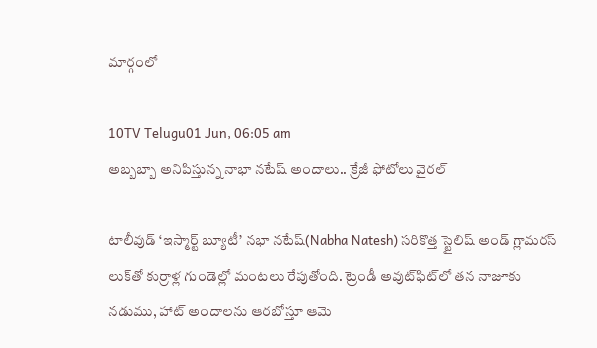మార్గంలో

10TV Telugu01 Jun, 06:05 am
అబ్బబ్బా అనిపిస్తున్న నాభా నటేష్ అందాలు.. క్రేజీ ఫోటోలు వైరల్

టాలీవుడ్ ‘ఇస్మార్ట్ బ్యూటీ’ నభా నటేష్(Nabha Natesh) సరికొత్త స్టైలిష్ అండ్ గ్లామరస్ లుక్‌తో కుర్రాళ్ల గుండెల్లో మంటలు రేపుతోంది. ట్రెండీ అవుట్‌ఫిట్‌లో తన నాజూకు నడుము, హాట్ అందాలను ఆరబోస్తూ ఆమె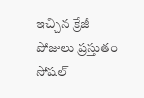ఇచ్చిన క్రేజీ పోజులు ప్రస్తుతం సోషల్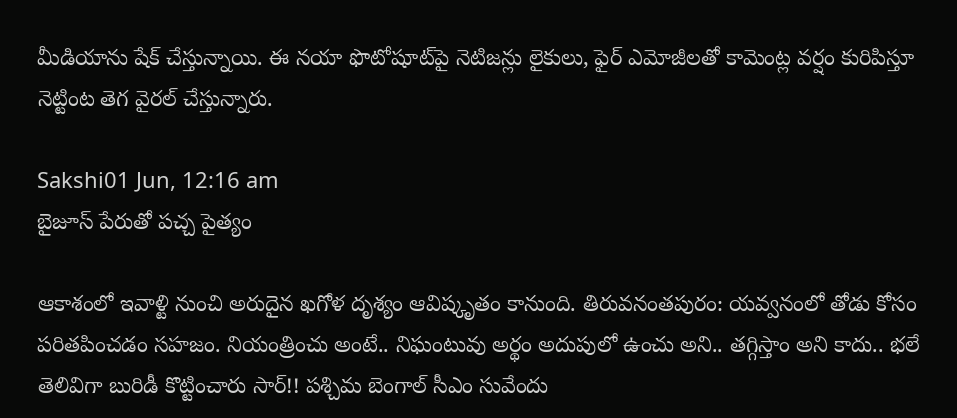మీడియాను షేక్ చేస్తున్నాయి. ఈ నయా ఫొటోషూట్‌పై నెటిజన్లు లైకులు, ఫైర్ ఎమోజీలతో కామెంట్ల వర్షం కురిపిస్తూ నెట్టింట తెగ వైరల్ చేస్తున్నారు.

Sakshi01 Jun, 12:16 am
బైజూస్ పేరుతో పచ్చ పైత్యం

ఆకాశంలో ఇవాళ్టి నుంచి అరుదైన ఖగోళ దృశ్యం ఆవిష్కృతం కానుంది. తిరువనంతపురం: యవ్వనంలో తోడు కోసం పరితపించడం సహజం. నియంత్రించు అంటే.. నిఘంటువు అర్థం అదుపులో ఉంచు అని.. తగ్గిస్తాం అని కాదు.. భలే తెలివిగా బురిడీ కొట్టించారు సార్‌!! పశ్చిమ బెంగాల్‌ సీఎం సువేందు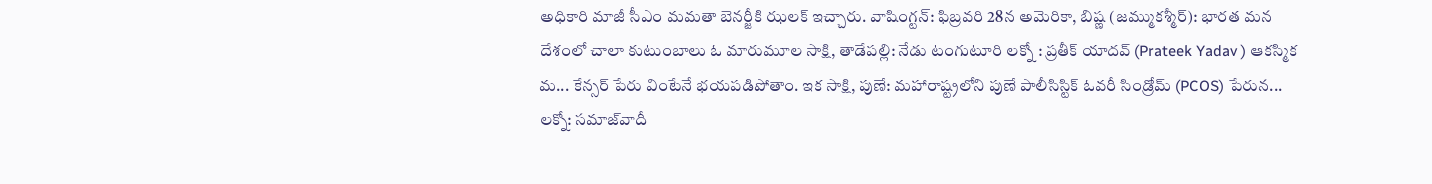అధికారి మాజీ సీఎం మమతా బెనర్జీకి ఝలక్‌ ఇచ్చారు. వాషింగ్టన్‌: ఫిబ్రవరి 28న అమెరికా, బిష్ణ (జమ్ముకశ్మీర్): భారత మన దేశంలో చాలా కుటుంబాలు ఓ మారుమూల సాక్షి, తాడేపల్లి: నేడు టంగుటూరి లక్నో : ప్రతీక్ యాదవ్ (Prateek Yadav ) ఆకస్మిక మ... కేన్సర్‌ పేరు వింటేనే భయపడిపోతాం. ఇక సాక్షి, పుణే: మహారాష్ట్రలోని పుణే పాలీసిస్టిక్ ఓవరీ సిండ్రోమ్ (PCOS) పేరున... లక్నో: సమాజ్‌వాదీ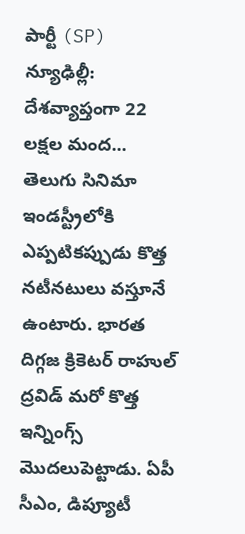పార్టీ (SP) న్యూఢిల్లీ: దేశవ్యాప్తంగా 22 లక్షల మంద... తెలుగు సినిమా ఇండస్ట్రీలోకి ఎప్పటికప్పుడు కొత్త నటీనటులు వస్తూనే ఉంటారు. భారత దిగ్గజ క్రికెటర్‌ రాహుల్‌ ద్రవిడ్‌ మరో కొత్త ఇన్నింగ్స్‌ మొదలుపెట్టాడు. ఏపీ సీఎం, డిప్యూటీ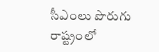సీఎంలు పొరుగు రాష్ట్రంలో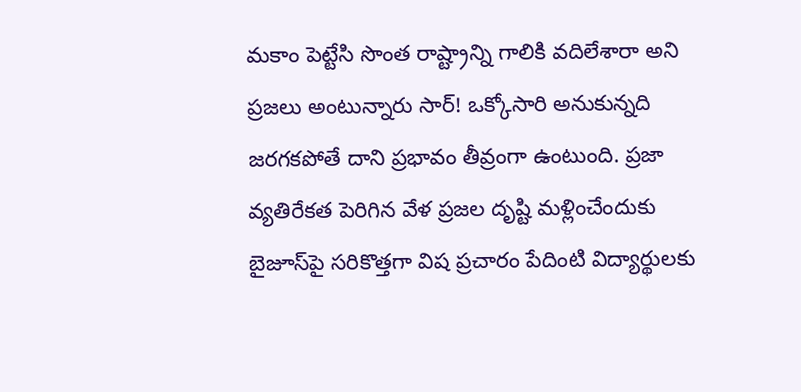మకాం పెట్టేసి సొంత రాష్ట్రాన్ని గాలికి వదిలేశారా అని ప్రజలు అంటున్నారు సార్‌! ఒక్కోసారి అనుకున్నది జరగకపోతే దాని ప్రభావం తీవ్రంగా ఉంటుంది. ప్రజా వ్యతిరేకత పెరిగిన వేళ ప్రజల దృష్టి మళ్లించేందుకు బైజూస్‌పై సరికొత్తగా విష ప్రచారం పేదింటి విద్యార్థులకు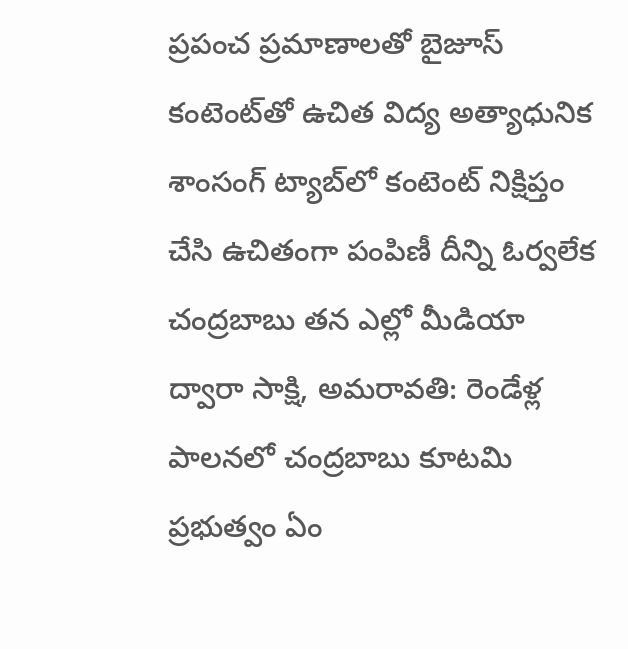ప్రపంచ ప్రమాణాలతో బైజూస్‌ కంటెంట్‌తో ఉచిత విద్య అత్యాధునిక శాంసంగ్‌ ట్యాబ్‌లో కంటెంట్‌ నిక్షిప్తం చేసి ఉచితంగా పంపిణీ దీన్ని ఓర్వలేక చంద్రబాబు తన ఎల్లో మీడియా ద్వారా సాక్షి, అమరావతి: రెండేళ్ల పాలనలో చంద్రబాబు కూటమి ప్రభుత్వం ఏం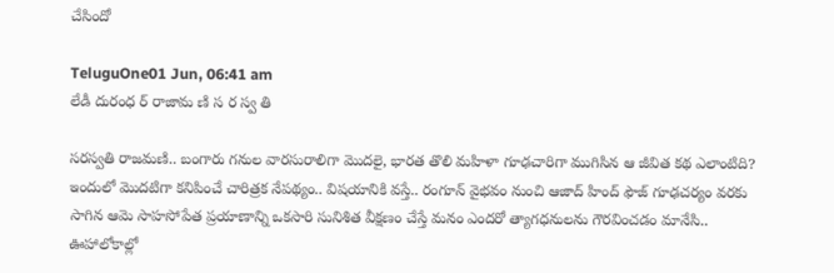చేసిందో

TeluguOne01 Jun, 06:41 am
లేడీ దురంధ ర్ రాజామ ణి స ర స్వ తి

సరస్వతి రాజమణి.. బంగారు గనుల వారసురాలిగా మొదలై, భారత తొలి మహిళా గూఢచారిగా ముగిసిన ఆ జీవిత క‌థ ఎలాంటిది? ఇందులో మొద‌టిగా క‌నిపించే చారిత్రక నేపథ్యం.. విష‌యానికి వ‌స్తే.. రంగూన్ వైభవం నుంచి ఆజాద్ హింద్ ఫౌజ్ గూఢచర్యం వరకు సాగిన ఆమె సాహ‌సోపేత‌ ప్ర‌యాణాన్ని ఒక‌సారి సునిశిత వీక్ష‌ణం చేస్తే మ‌నం ఎంద‌రో త్యాగ‌ధ‌నుల‌ను గౌర‌వించ‌డం మానేసి.. ఊహాలోకాల్లో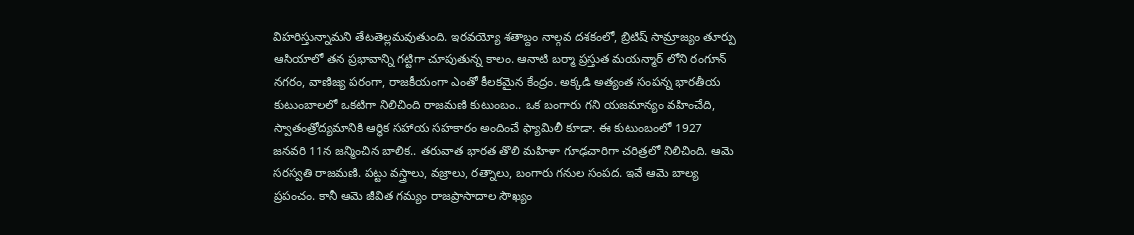విహ‌రిస్తున్నామ‌ని తేట‌తెల్ల‌మ‌వుతుంది. ఇరవయ్యో శతాబ్దం నాల్గవ దశకంలో, బ్రిటిష్ సామ్రాజ్యం తూర్పు ఆసియాలో తన ప్రభావాన్ని గట్టిగా చూపుతున్న కాలం. ఆనాటి బర్మా ప్రస్తుత మయన్మార్ లోని రంగూన్ నగరం, వాణిజ్య ప‌రంగా, రాజకీయంగా ఎంతో కీలకమైన‌ కేంద్రం. అక్కడి అత్యంత సంపన్న భారతీయ కుటుంబాలలో ఒకటిగా నిలిచింది రాజమణి కుటుంబం.. ఒక బంగారు గని యజమాన్యం వ‌హించేది, స్వాతంత్రోద్యమానికి ఆర్థిక స‌హాయ స‌హ‌కారం అందించే ఫ్యామిలీ కూడా. ఈ కుటుంబంలో 1927 జనవరి 11న జన్మించిన బాలిక.. తరువాత భారత తొలి మహిళా గూఢచారిగా చరిత్రలో నిలిచింది. ఆమె సరస్వతి రాజమణి. పట్టు వస్త్రాలు, వజ్రాలు, రత్నాలు, బంగారు గనుల సంపద. ఇవే ఆమె బాల్య ప్రపంచం. కానీ ఆమె జీవిత గమ్యం రాజప్రాసాదాల సౌఖ్యం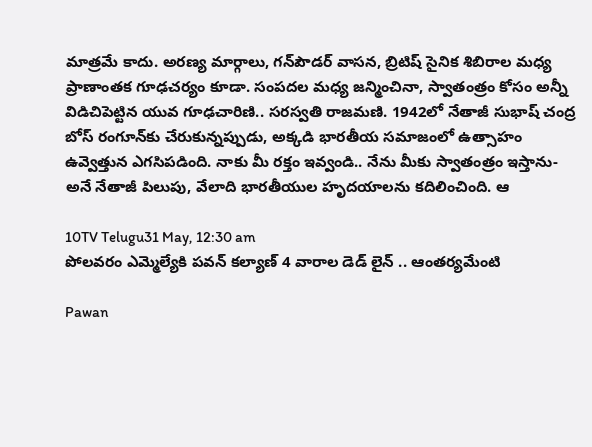మాత్ర‌మే కాదు. అరణ్య మార్గాలు, గన్‌పౌడర్ వాసన, బ్రిటిష్ సైనిక శిబిరాల మధ్య ప్రాణాంతక గూఢచర్యం కూడా. సంపదల మధ్య జన్మించినా, స్వాతంత్రం కోసం అన్నీ విడిచిపెట్టిన యువ‌ గూఢచారిణి.. సరస్వతి రాజమణి. 1942లో నేతాజీ సుభాష్ చంద్ర బోస్ రంగూన్‌కు చేరుకున్నప్పుడు, అక్కడి భారతీయ సమాజంలో ఉత్సాహం ఉవ్వెత్తున ఎగ‌సిప‌డింది. నాకు మీ రక్తం ఇవ్వండి.. నేను మీకు స్వాతంత్రం ఇస్తాను- అనే నేతాజీ పిలుపు, వేలాది భారతీయుల హృదయాలను కదిలించింది. ఆ

10TV Telugu31 May, 12:30 am
పోలవరం ఎమ్మెల్యేకి పవన్ కల్యాణ్ 4 వారాల డెడ్ లైన్ .. ఆంతర్యమేంటి

Pawan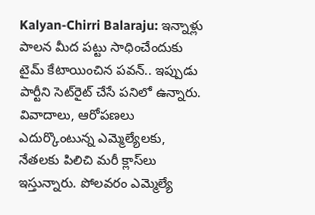Kalyan-Chirri Balaraju: ఇన్నాళ్లు పాలన మీద పట్టు సాధించేందుకు టైమ్ కేటాయించిన పవన్.. ఇప్పుడు పార్టీని సెట్‌రైట్ చేసే పనిలో ఉన్నారు. వివాదాలు, ఆరోపణలు ఎదుర్కొంటున్న ఎమ్మెల్యేలకు, నేతలకు పిలిచి మరీ క్లాస్‌లు ఇస్తున్నారు. పోలవరం ఎమ్మెల్యే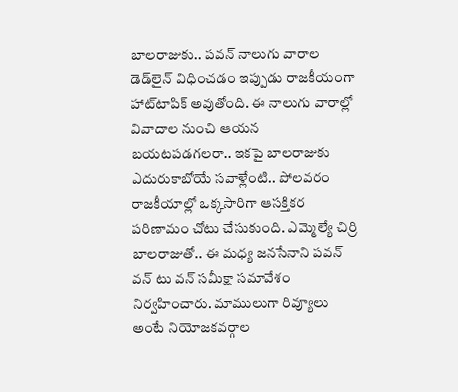బాలరాజుకు.. పవన్‌ నాలుగు వారాల డెడ్‌లైన్ విధించడం ఇప్పుడు రాజకీయంగా హాట్‌టాపిక్ అవుతోంది. ఈ నాలుగు వారాల్లో వివాదాల నుంచి ఆయన బయటపడగలరా.. ఇకపై బాలరాజుకు ఎదురుకాబోయే సవాళ్లేంటి.. పోలవరం రాజకీయాల్లో ఒక్కసారిగా ఆసక్తికర పరిణామం చోటు చేసుకుంది. ఎమ్మెల్యే చిర్రి బాలరాజుతో.. ఈ మధ్య జనసేనాని పవన్‌ వన్ టు వన్ సమీక్షా సమావేశం నిర్వహించారు. మాములుగా రివ్యూలు అంటే నియోజకవర్గాల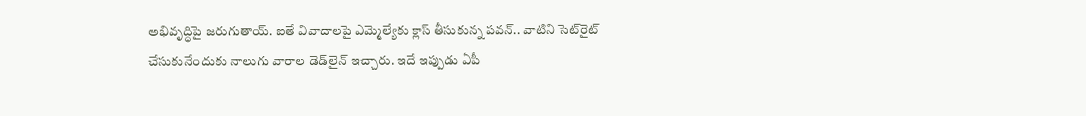అభివృద్ధిపై జరుగుతాయ్. ఐతే వివాదాలపై ఎమ్మెల్యేకు క్లాస్ తీసుకున్న పవన్‌.. వాటిని సెట్‌రైట్ చేసుకునేందుకు నాలుగు వారాల డెడ్‌లైన్ ఇచ్చారు. ఇదే ఇప్పుడు ఏపీ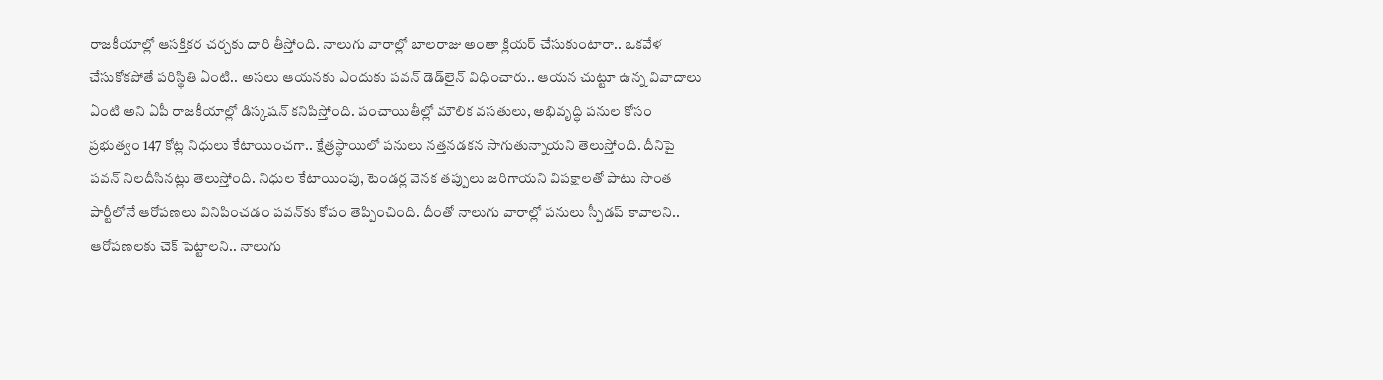రాజకీయాల్లో ఆసక్తికర చర్చకు దారి తీస్తోంది. నాలుగు వారాల్లో బాలరాజు అంతా క్లియర్ చేసుకుంటారా.. ఒకవేళ చేసుకోకపోతే పరిస్థితి ఏంటి.. అసలు ఆయనకు ఎందుకు పవన్ డెడ్‌లైన్‌ విధించారు.. ఆయన చుట్టూ ఉన్న వివాదాలు ఏంటి అని ఏపీ రాజకీయాల్లో డిస్కషన్ కనిపిస్తోంది. పంచాయితీల్లో మౌలిక వసతులు, అభివృద్ధి పనుల కోసం ప్రభుత్వం 147 కోట్ల నిధులు కేటాయించగా.. క్షేత్రస్థాయిలో పనులు నత్తనడకన సాగుతున్నాయని తెలుస్తోంది. దీనిపై పవన్‌ నిలదీసినట్లు తెలుస్తోంది. నిధుల కేటాయింపు, టెండర్ల వెనక తప్పులు జరిగాయని విపక్షాలతో పాటు సొంత పార్టీలోనే ఆరోపణలు వినిపించడం పవన్‌కు కోపం తెప్పించింది. దీంతో నాలుగు వారాల్లో పనులు స్పీడప్ కావాలని.. ఆరోపణలకు చెక్‌ పెట్టాలని.. నాలుగు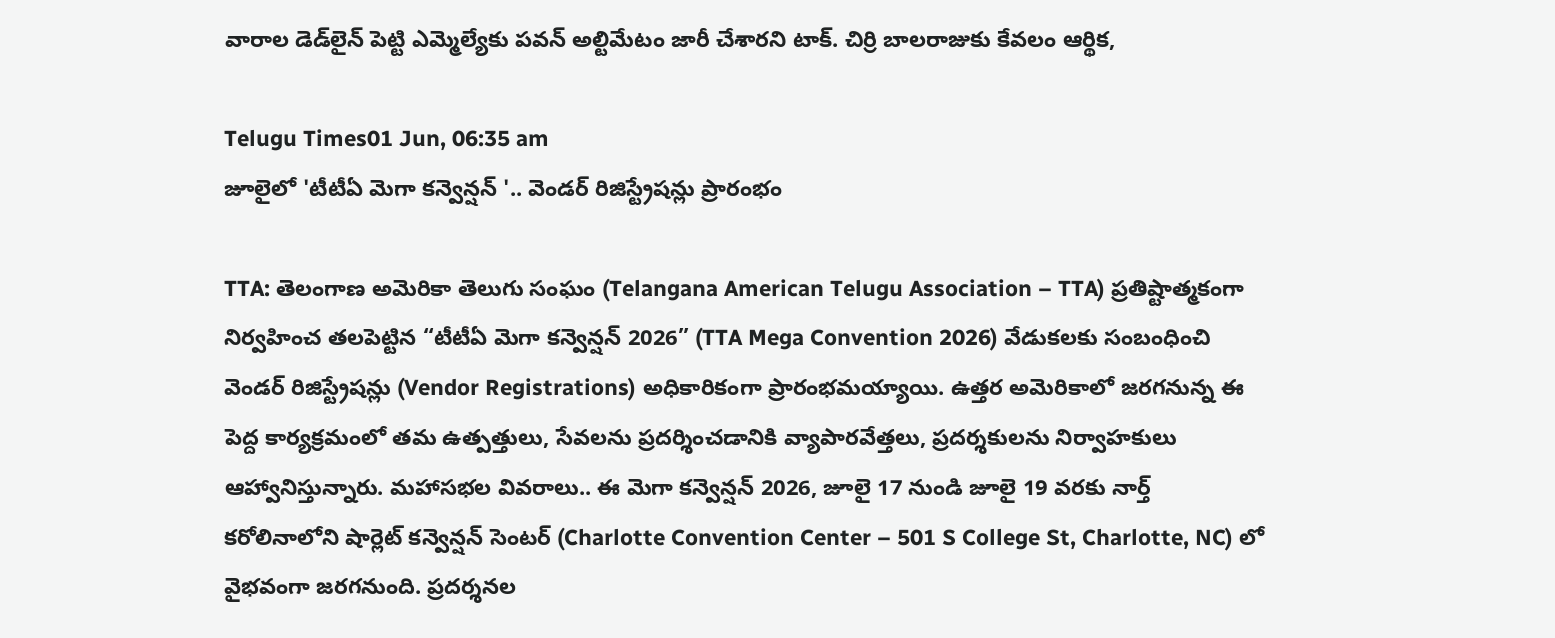వారాల డెడ్‌లైన్ పెట్టి ఎమ్మెల్యేకు పవన్ అల్టిమేటం జారీ చేశారని టాక్. చిర్రి బాలరాజుకు కేవలం ఆర్థిక,

Telugu Times01 Jun, 06:35 am
జూలైలో 'టీటీఏ మెగా కన్వెన్షన్ '.. వెండర్ రిజిస్ట్రేషన్లు ప్రారంభం

TTA: తెలంగాణ అమెరికా తెలుగు సంఘం (Telangana American Telugu Association – TTA) ప్రతిష్టాత్మకంగా నిర్వహించ తలపెట్టిన “టీటీఏ మెగా కన్వెన్షన్ 2026” (TTA Mega Convention 2026) వేడుకలకు సంబంధించి వెండర్ రిజిస్ట్రేషన్లు (Vendor Registrations) అధికారికంగా ప్రారంభమయ్యాయి. ఉత్తర అమెరికాలో జరగనున్న ఈ పెద్ద కార్యక్రమంలో తమ ఉత్పత్తులు, సేవలను ప్రదర్శించడానికి వ్యాపారవేత్తలు, ప్రదర్శకులను నిర్వాహకులు ఆహ్వానిస్తున్నారు. మహాసభల వివరాలు.. ఈ మెగా కన్వెన్షన్ 2026, జూలై 17 నుండి జూలై 19 వరకు నార్త్ కరోలినాలోని షార్లెట్ కన్వెన్షన్ సెంటర్ (Charlotte Convention Center – 501 S College St, Charlotte, NC) లో వైభవంగా జరగనుంది. ప్రదర్శనల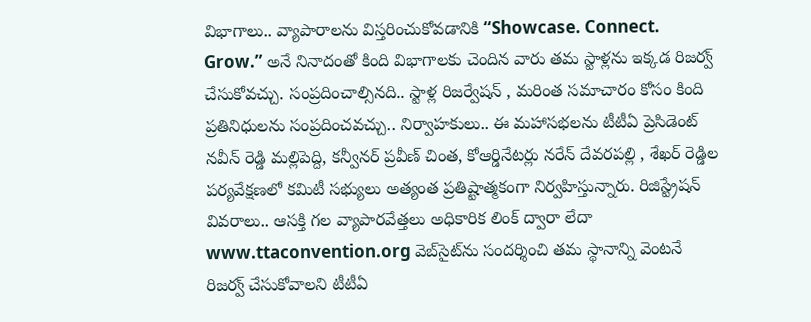విభాగాలు.. వ్యాపారాలను విస్తరించుకోవడానికి “Showcase. Connect. Grow.” అనే నినాదంతో కింది విభాగాలకు చెందిన వారు తమ స్టాళ్లను ఇక్కడ రిజర్వ్ చేసుకోవచ్చు. సంప్రదించాల్సినది.. స్టాళ్ల రిజర్వేషన్ , మరింత సమాచారం కోసం కింది ప్రతినిధులను సంప్రదించవచ్చు.. నిర్వాహకులు.. ఈ మహాసభలను టీటీఏ ప్రెసిడెంట్ నవీన్ రెడ్డి మల్లిపెద్ది, కన్వీనర్ ప్రవీణ్ చింత, కోఆర్డినేటర్లు నరేన్ దేవరపల్లి , శేఖర్ రెడ్డిల పర్యవేక్షణలో కమిటీ సభ్యులు అత్యంత ప్రతిష్టాత్మకంగా నిర్వహిస్తున్నారు. రిజిస్ట్రేషన్ వివరాలు.. ఆసక్తి గల వ్యాపారవేత్తలు అధికారిక లింక్ ద్వారా లేదా www.ttaconvention.org వెబ్‌సైట్‌ను సందర్శించి తమ స్థానాన్ని వెంటనే రిజర్వ్ చేసుకోవాలని టీటీఏ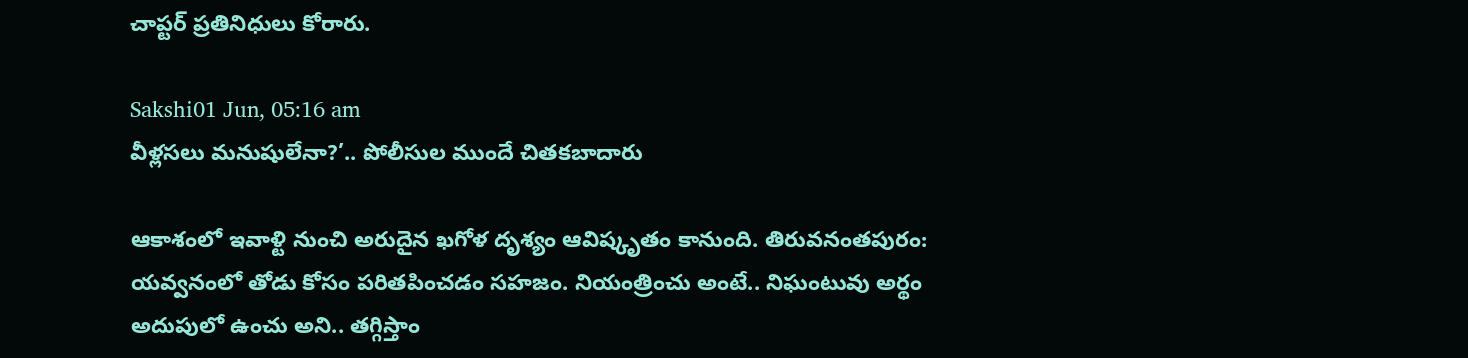చాప్టర్ ప్రతినిధులు కోరారు.

Sakshi01 Jun, 05:16 am
వీళ్లసలు మనుషులేనా?’.. పోలీసుల ముందే చితకబాదారు

ఆకాశంలో ఇవాళ్టి నుంచి అరుదైన ఖగోళ దృశ్యం ఆవిష్కృతం కానుంది. తిరువనంతపురం: యవ్వనంలో తోడు కోసం పరితపించడం సహజం. నియంత్రించు అంటే.. నిఘంటువు అర్థం అదుపులో ఉంచు అని.. తగ్గిస్తాం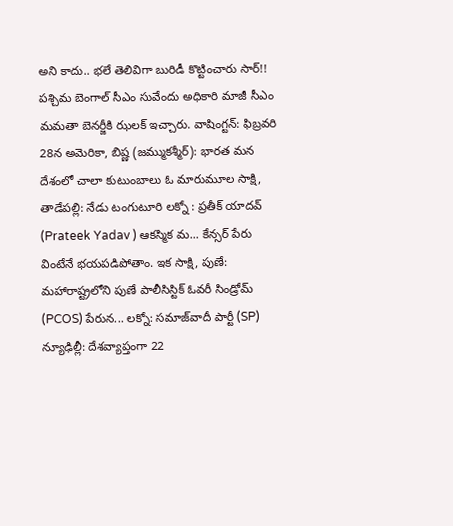అని కాదు.. భలే తెలివిగా బురిడీ కొట్టించారు సార్‌!! పశ్చిమ బెంగాల్‌ సీఎం సువేందు అధికారి మాజీ సీఎం మమతా బెనర్జీకి ఝలక్‌ ఇచ్చారు. వాషింగ్టన్‌: ఫిబ్రవరి 28న అమెరికా, బిష్ణ (జమ్ముకశ్మీర్): భారత మన దేశంలో చాలా కుటుంబాలు ఓ మారుమూల సాక్షి, తాడేపల్లి: నేడు టంగుటూరి లక్నో : ప్రతీక్ యాదవ్ (Prateek Yadav ) ఆకస్మిక మ... కేన్సర్‌ పేరు వింటేనే భయపడిపోతాం. ఇక సాక్షి, పుణే: మహారాష్ట్రలోని పుణే పాలీసిస్టిక్ ఓవరీ సిండ్రోమ్ (PCOS) పేరున... లక్నో: సమాజ్‌వాదీ పార్టీ (SP) న్యూఢిల్లీ: దేశవ్యాప్తంగా 22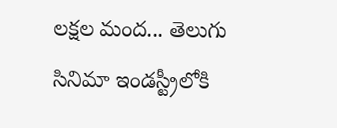లక్షల మంద... తెలుగు సినిమా ఇండస్ట్రీలోకి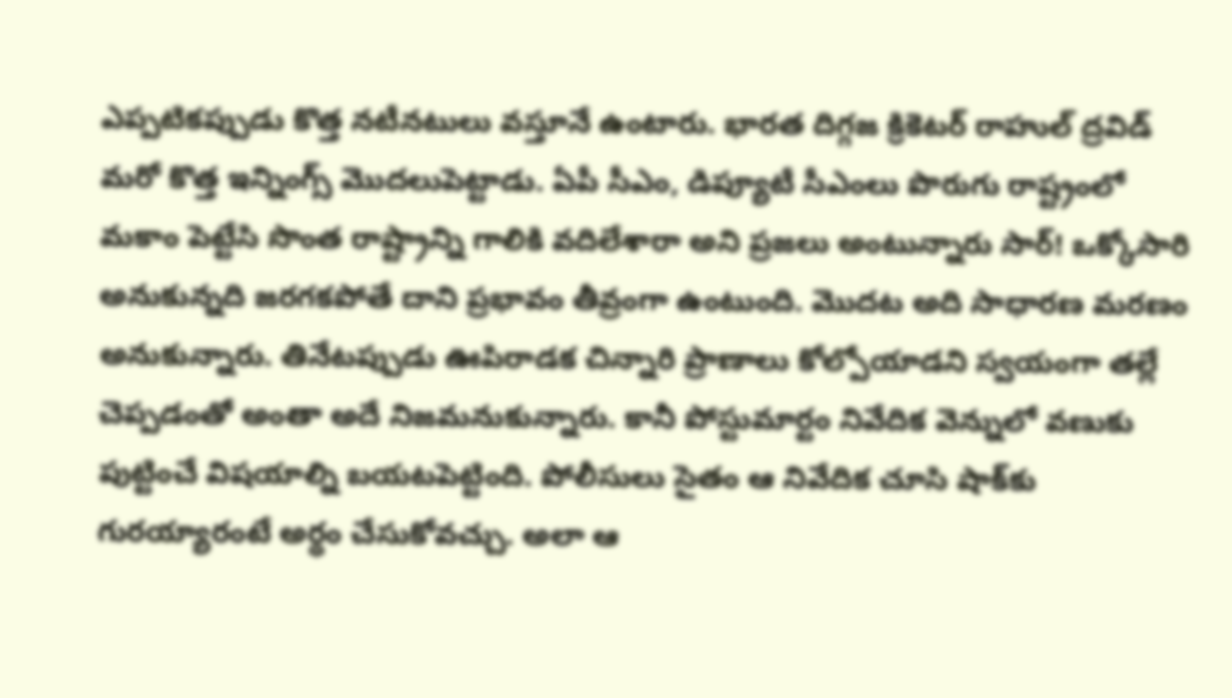ఎప్పటికప్పుడు కొత్త నటీనటులు వస్తూనే ఉంటారు. భారత దిగ్గజ క్రికెటర్‌ రాహుల్‌ ద్రవిడ్‌ మరో కొత్త ఇన్నింగ్స్‌ మొదలుపెట్టాడు. ఏపీ సీఎం, డిప్యూటీ సీఎంలు పొరుగు రాష్ట్రంలో మకాం పెట్టేసి సొంత రాష్ట్రాన్ని గాలికి వదిలేశారా అని ప్రజలు అంటున్నారు సార్‌! ఒక్కోసారి అనుకున్నది జరగకపోతే దాని ప్రభావం తీవ్రంగా ఉంటుంది. మొదట అది సాధారణ మరణం అనుకున్నారు. తినేటప్పుడు ఊపిరాడక చిన్నారి ప్రాణాలు కోల్పోయాడని స్వయంగా తల్లే చెప్పడంతో అంతా అదే నిజమనుకున్నారు. కానీ పోస్టుమార్టం నివేదిక వెన్నులో వణుకు పుట్టించే విషయాల్ని బయటపెట్టింది. పోలీసులు సైతం ఆ నివేదిక చూసి షాక్‌కు గురయ్యారంటే అర్థం చేసుకోవచ్చు. అలా ఆ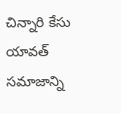చిన్నారి కేసు యావత్‌ సమాజాన్ని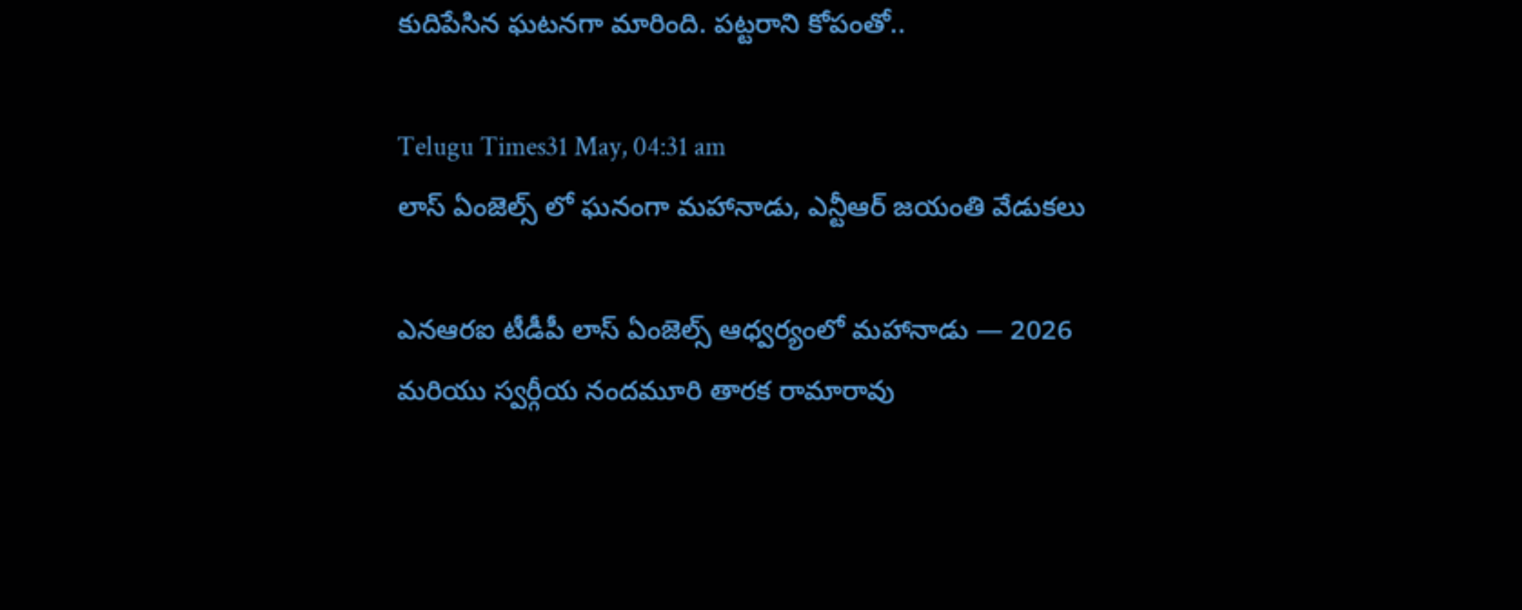కుదిపేసిన ఘటనగా మారింది. పట్టరాని కోపంతో..

Telugu Times31 May, 04:31 am
లాస్ ఏంజెల్స్ లో ఘనంగా మహానాడు, ఎన్టీఆర్ జయంతి వేడుకలు

ఎనఆరఐ టీడీపీ లాస్ ఏంజెల్స్ ఆధ్వర్యంలో మహానాడు — 2026 మరియు స్వర్గీయ నందమూరి తారక రామారావు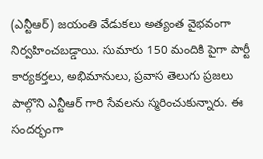(ఎన్టీఆర్) జయంతి వేడుకలు అత్యంత వైభవంగా నిర్వహించబడ్డాయి. సుమారు 150 మందికి పైగా పార్టీ కార్యకర్తలు, అభిమానులు, ప్రవాస తెలుగు ప్రజలు పాల్గొని ఎన్టీఆర్ గారి సేవలను స్మరించుకున్నారు. ఈ సందర్భంగా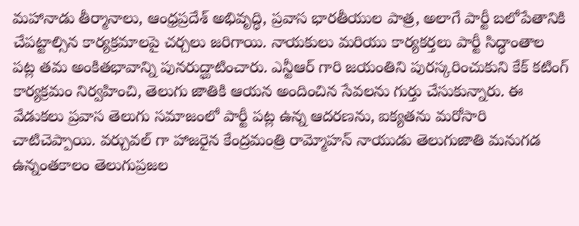మహానాడు తీర్మానాలు, ఆంధ్రప్రదేశ్ అభివృద్ధి, ప్రవాస భారతీయుల పాత్ర, అలాగే పార్టీ బలోపేతానికి చేపట్టాల్సిన కార్యక్రమాలపై చర్చలు జరిగాయి. నాయకులు మరియు కార్యకర్తలు పార్టీ సిద్ధాంతాల పట్ల తమ అంకితభావాన్ని పునరుద్ఘాటించారు. ఎన్టీఆర్ గారి జయంతిని పురస్కరించుకుని కేక్ కటింగ్ కార్యక్రమం నిర్వహించి, తెలుగు జాతికి ఆయన అందించిన సేవలను గుర్తు చేసుకున్నారు. ఈ వేడుకలు ప్రవాస తెలుగు సమాజంలో పార్టీ పట్ల ఉన్న ఆదరణను, ఐక్యతను మరోసారి చాటిచెప్పాయి. వర్చువల్ గా హాజరైన కేంద్రమంత్రి రామ్మోహన్ నాయుడు తెలుగుజాతి మనుగడ ఉన్నంతకాలం తెలుగుప్రజల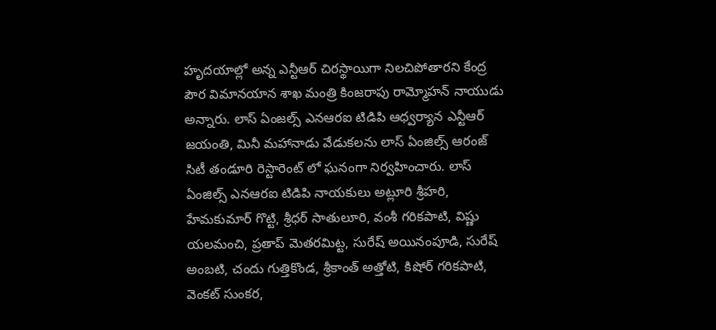హృదయాల్లో అన్న ఎన్టీఆర్ చిరస్థాయిగా నిలచిపోతారని కేంద్ర పౌర విమానయాన శాఖ మంత్రి కింజరాపు రామ్మోహన్ నాయుడు అన్నారు. లాస్ ఏంజల్స్ ఎనఆరఐ టిడిపి ఆధ్వర్యాన ఎన్టీఆర్ జయంతి, మినీ మహానాడు వేడుకలను లాస్ ఏంజిల్స్ ఆరంజ్ సిటీ తండూరి రెస్టారెంట్ లో ఘనంగా నిర్వహించారు. లాస్ ఏంజిల్స్ ఎనఆరఐ టిడిపి నాయకులు అట్లూరి శ్రీహరి, హేమకుమార్ గొట్టి, శ్రీధర్ సాతులూరి, వంశీ గరికపాటి, విష్ణు యలమంచి, ప్రతాప్ మెతరమిట్ట, సురేష్ అయినంపూడి, సురేష్ అంబటి, చందు గుత్తికొండ, శ్రీకాంత్ అత్తోటి, కిషోర్ గరికపాటి, వెంకట్ సుంకర,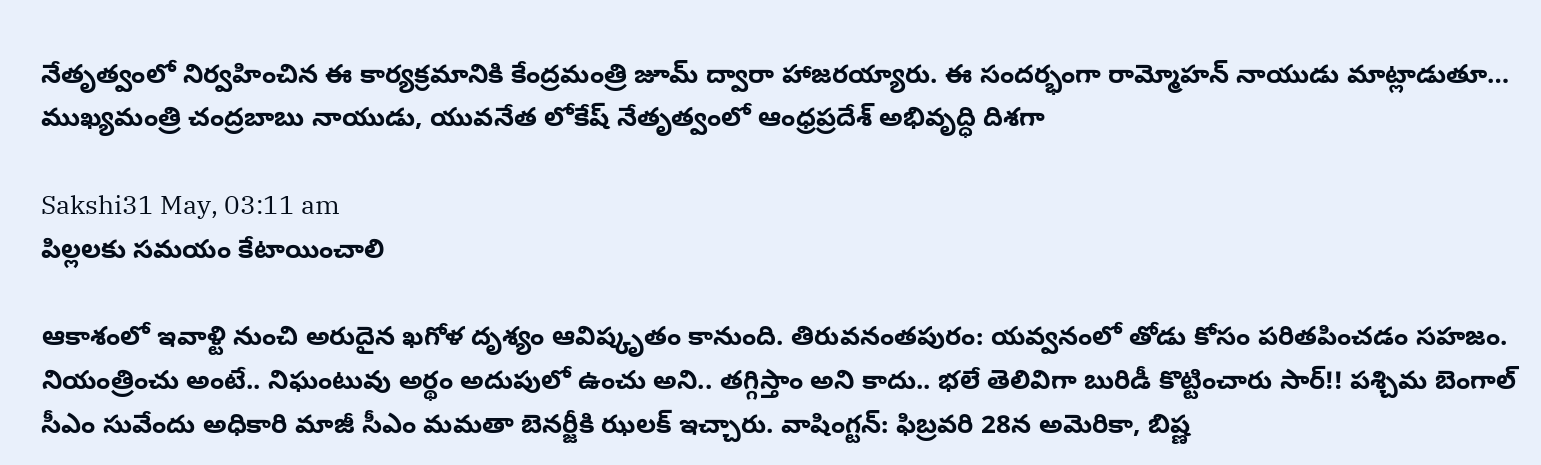నేతృత్వంలో నిర్వహించిన ఈ కార్యక్రమానికి కేంద్రమంత్రి జూమ్ ద్వారా హాజరయ్యారు. ఈ సందర్భంగా రామ్మోహన్ నాయుడు మాట్లాడుతూ… ముఖ్యమంత్రి చంద్రబాబు నాయుడు, యువనేత లోకేష్ నేతృత్వంలో ఆంధ్రప్రదేశ్ అభివృద్ధి దిశగా

Sakshi31 May, 03:11 am
పిల్లలకు సమయం కేటాయించాలి

ఆకాశంలో ఇవాళ్టి నుంచి అరుదైన ఖగోళ దృశ్యం ఆవిష్కృతం కానుంది. తిరువనంతపురం: యవ్వనంలో తోడు కోసం పరితపించడం సహజం. నియంత్రించు అంటే.. నిఘంటువు అర్థం అదుపులో ఉంచు అని.. తగ్గిస్తాం అని కాదు.. భలే తెలివిగా బురిడీ కొట్టించారు సార్‌!! పశ్చిమ బెంగాల్‌ సీఎం సువేందు అధికారి మాజీ సీఎం మమతా బెనర్జీకి ఝలక్‌ ఇచ్చారు. వాషింగ్టన్‌: ఫిబ్రవరి 28న అమెరికా, బిష్ణ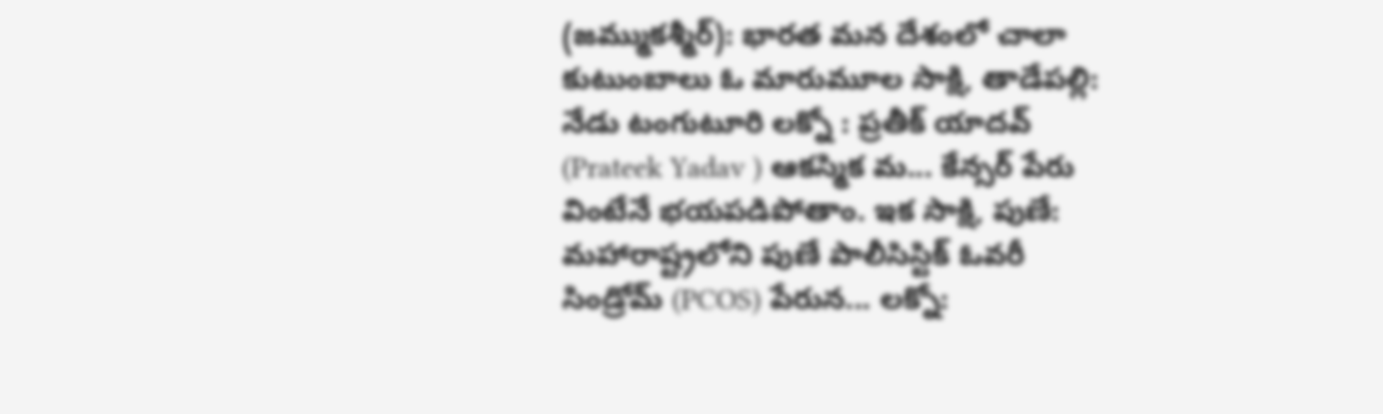(జమ్ముకశ్మీర్): భారత మన దేశంలో చాలా కుటుంబాలు ఓ మారుమూల సాక్షి, తాడేపల్లి: నేడు టంగుటూరి లక్నో : ప్రతీక్ యాదవ్ (Prateek Yadav ) ఆకస్మిక మ... కేన్సర్‌ పేరు వింటేనే భయపడిపోతాం. ఇక సాక్షి, పుణే: మహారాష్ట్రలోని పుణే పాలీసిస్టిక్ ఓవరీ సిండ్రోమ్ (PCOS) పేరున... లక్నో: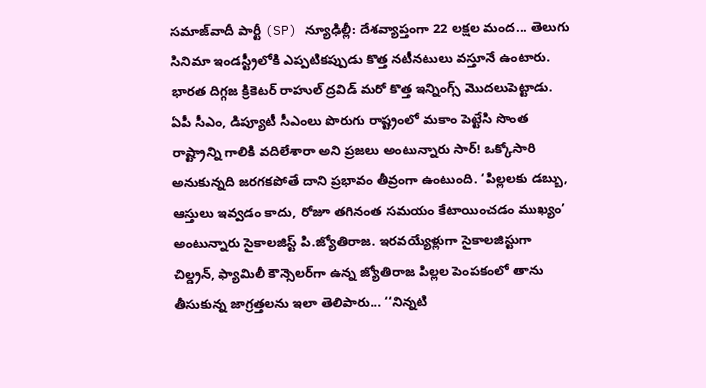సమాజ్‌వాదీ పార్టీ (SP) న్యూఢిల్లీ: దేశవ్యాప్తంగా 22 లక్షల మంద... తెలుగు సినిమా ఇండస్ట్రీలోకి ఎప్పటికప్పుడు కొత్త నటీనటులు వస్తూనే ఉంటారు. భారత దిగ్గజ క్రికెటర్‌ రాహుల్‌ ద్రవిడ్‌ మరో కొత్త ఇన్నింగ్స్‌ మొదలుపెట్టాడు. ఏపీ సీఎం, డిప్యూటీ సీఎంలు పొరుగు రాష్ట్రంలో మకాం పెట్టేసి సొంత రాష్ట్రాన్ని గాలికి వదిలేశారా అని ప్రజలు అంటున్నారు సార్‌! ఒక్కోసారి అనుకున్నది జరగకపోతే దాని ప్రభావం తీవ్రంగా ఉంటుంది. ‘పిల్లలకు డబ్బు, ఆస్తులు ఇవ్వడం కాదు, రోజూ తగినంత సమయం కేటాయించడం ముఖ్యం’ అంటున్నారు సైకాలజిస్ట్‌ పి.జ్యోతిరాజ. ఇరవయ్యేళ్లుగా సైకాలజిస్టుగా చిల్డ్రన్, ఫ్యామిలీ కౌన్సెలర్‌గా ఉన్న జ్యోతిరాజ పిల్లల పెంపకంలో తాను తీసుకున్న జాగ్రత్తలను ఇలా తెలిపారు... ‘‘నిన్నటి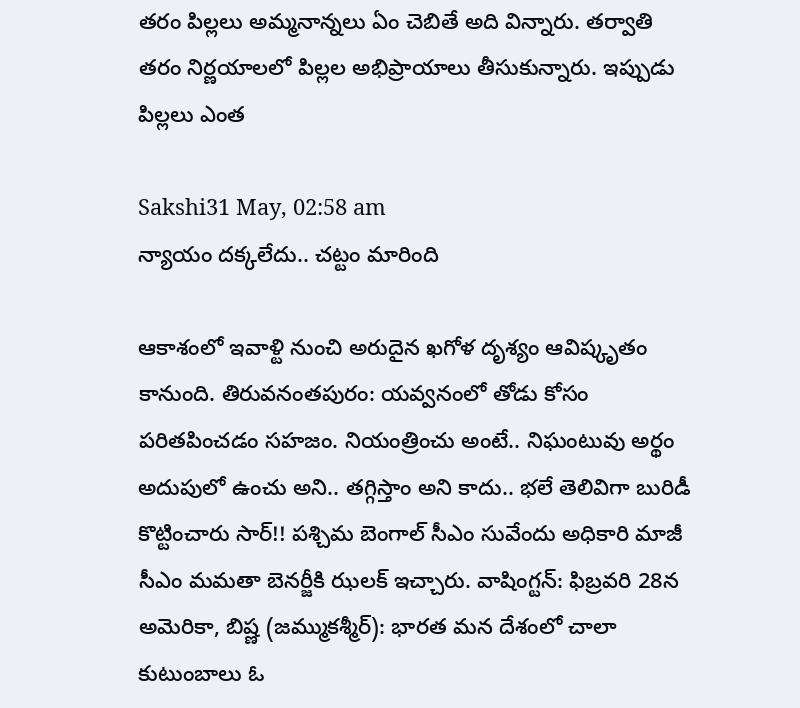తరం పిల్లలు అమ్మనాన్నలు ఏం చెబితే అది విన్నారు. తర్వాతి తరం నిర్ణయాలలో పిల్లల అభిప్రాయాలు తీసుకున్నారు. ఇప్పుడు పిల్లలు ఎంత

Sakshi31 May, 02:58 am
న్యాయం దక్కలేదు.. చట్టం మారింది

ఆకాశంలో ఇవాళ్టి నుంచి అరుదైన ఖగోళ దృశ్యం ఆవిష్కృతం కానుంది. తిరువనంతపురం: యవ్వనంలో తోడు కోసం పరితపించడం సహజం. నియంత్రించు అంటే.. నిఘంటువు అర్థం అదుపులో ఉంచు అని.. తగ్గిస్తాం అని కాదు.. భలే తెలివిగా బురిడీ కొట్టించారు సార్‌!! పశ్చిమ బెంగాల్‌ సీఎం సువేందు అధికారి మాజీ సీఎం మమతా బెనర్జీకి ఝలక్‌ ఇచ్చారు. వాషింగ్టన్‌: ఫిబ్రవరి 28న అమెరికా, బిష్ణ (జమ్ముకశ్మీర్): భారత మన దేశంలో చాలా కుటుంబాలు ఓ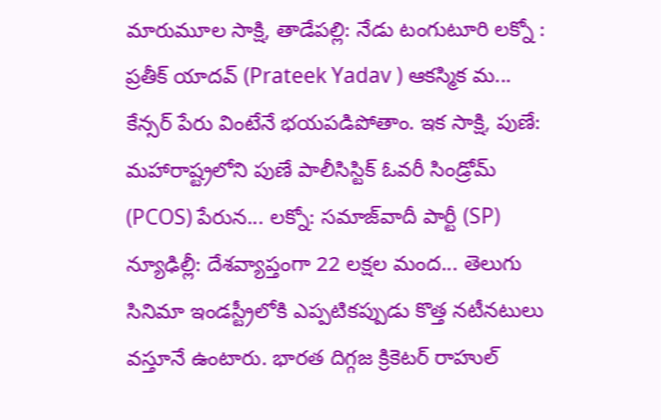మారుమూల సాక్షి, తాడేపల్లి: నేడు టంగుటూరి లక్నో : ప్రతీక్ యాదవ్ (Prateek Yadav ) ఆకస్మిక మ... కేన్సర్‌ పేరు వింటేనే భయపడిపోతాం. ఇక సాక్షి, పుణే: మహారాష్ట్రలోని పుణే పాలీసిస్టిక్ ఓవరీ సిండ్రోమ్ (PCOS) పేరున... లక్నో: సమాజ్‌వాదీ పార్టీ (SP) న్యూఢిల్లీ: దేశవ్యాప్తంగా 22 లక్షల మంద... తెలుగు సినిమా ఇండస్ట్రీలోకి ఎప్పటికప్పుడు కొత్త నటీనటులు వస్తూనే ఉంటారు. భారత దిగ్గజ క్రికెటర్‌ రాహుల్‌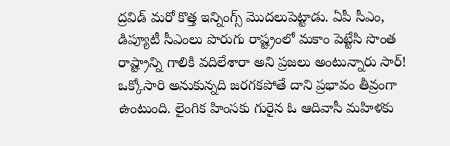ద్రవిడ్‌ మరో కొత్త ఇన్నింగ్స్‌ మొదలుపెట్టాడు. ఏపీ సీఎం, డిప్యూటీ సీఎంలు పొరుగు రాష్ట్రంలో మకాం పెట్టేసి సొంత రాష్ట్రాన్ని గాలికి వదిలేశారా అని ప్రజలు అంటున్నారు సార్‌! ఒక్కోసారి అనుకున్నది జరగకపోతే దాని ప్రభావం తీవ్రంగా ఉంటుంది. లైంగిక హింసకు గురైన ఓ ఆదివాసీ మహిళకు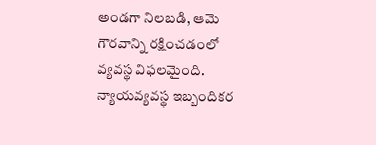అండగా నిలబడి, ఆమె గౌరవాన్ని రక్షించడంలో వ్యవస్థ విఫలమైంది. న్యాయవ్యవస్థ ఇబ్బందికర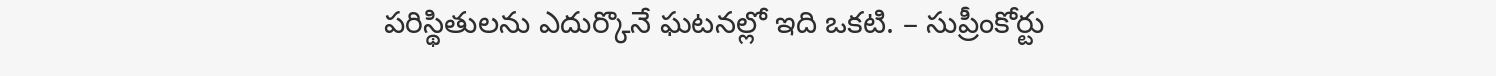పరిస్థితులను ఎదుర్కొనే ఘటనల్లో ఇది ఒకటి. – సుప్రీంకోర్టు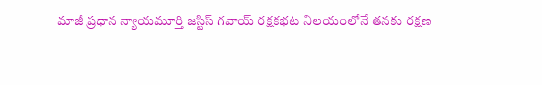మాజీ ప్రధాన న్యాయమూర్తి జస్టిస్‌ గవాయ్‌ రక్షకభట నిలయంలోనే తనకు రక్షణ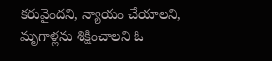కరువైందని, న్యాయం చేయాలని, మృగాళ్లను శిక్షించాలని ఓ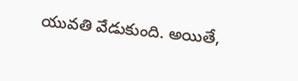యువతి వేడుకుంది. అయితే,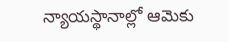న్యాయస్థానాల్లో ఆమెకు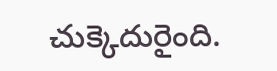చుక్కెదురైంది.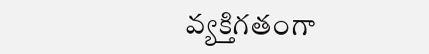వ్యక్తిగతంగా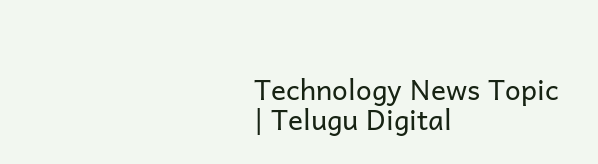Technology News Topic | Telugu Digital